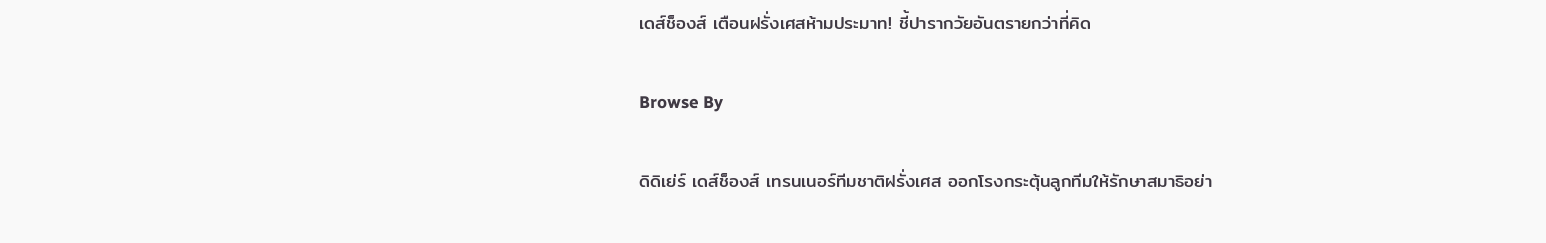เดส์ช็องส์ เตือนฝรั่งเศสห้ามประมาท! ชี้ปารากวัยอันตรายกว่าที่คิด

Browse By

ดิดิเย่ร์ เดส์ช็องส์ เทรนเนอร์ทีมชาติฝรั่งเศส ออกโรงกระตุ้นลูกทีมให้รักษาสมาธิอย่า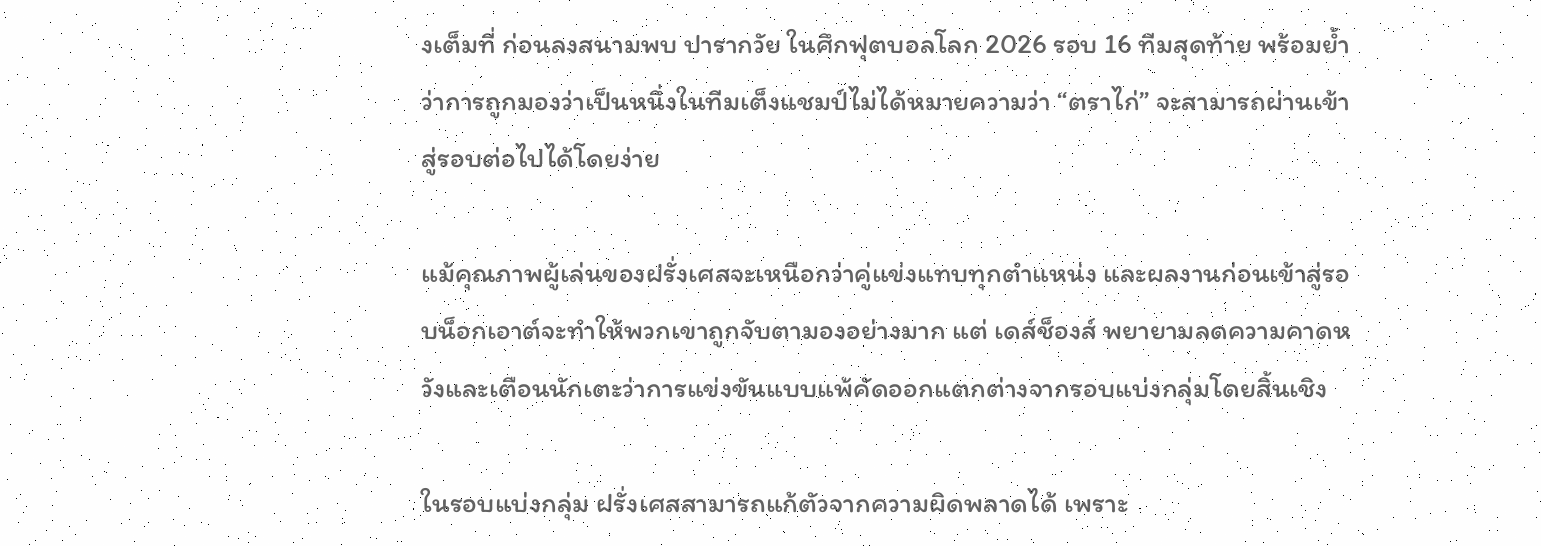งเต็มที่ ก่อนลงสนามพบ ปารากวัย ในศึกฟุตบอลโลก 2026 รอบ 16 ทีมสุดท้าย พร้อมย้ำว่าการถูกมองว่าเป็นหนึ่งในทีมเต็งแชมป์ไม่ได้หมายความว่า “ตราไก่” จะสามารถผ่านเข้าสู่รอบต่อไปได้โดยง่าย

แม้คุณภาพผู้เล่นของฝรั่งเศสจะเหนือกว่าคู่แข่งแทบทุกตำแหน่ง และผลงานก่อนเข้าสู่รอบน็อกเอาต์จะทำให้พวกเขาถูกจับตามองอย่างมาก แต่ เดส์ช็องส์ พยายามลดความคาดหวังและเตือนนักเตะว่าการแข่งขันแบบแพ้คัดออกแตกต่างจากรอบแบ่งกลุ่มโดยสิ้นเชิง

ในรอบแบ่งกลุ่ม ฝรั่งเศสสามารถแก้ตัวจากความผิดพลาดได้ เพราะ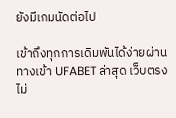ยังมีเกมนัดต่อไป

เข้าถึงทุกการเดิมพันได้ง่ายผ่าน ทางเข้า UFABET ล่าสุด เว็บตรงไม่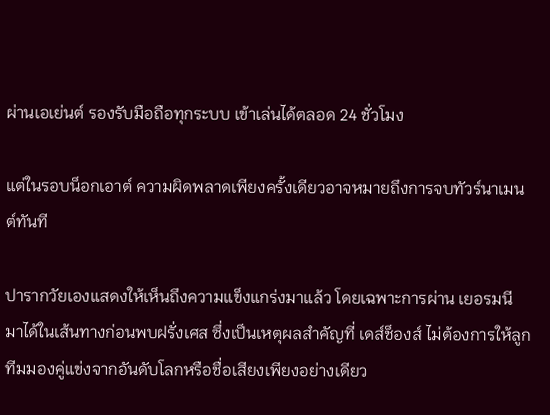ผ่านเอเย่นต์ รองรับมือถือทุกระบบ เข้าเล่นได้ตลอด 24 ชั่วโมง

แต่ในรอบน็อกเอาต์ ความผิดพลาดเพียงครั้งเดียวอาจหมายถึงการจบทัวร์นาเมนต์ทันที

ปารากวัยเองแสดงให้เห็นถึงความแข็งแกร่งมาแล้ว โดยเฉพาะการผ่าน เยอรมนี มาได้ในเส้นทางก่อนพบฝรั่งเศส ซึ่งเป็นเหตุผลสำคัญที่ เดส์ช็องส์ ไม่ต้องการให้ลูกทีมมองคู่แข่งจากอันดับโลกหรือชื่อเสียงเพียงอย่างเดียว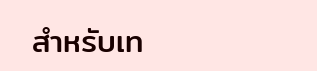สำหรับเท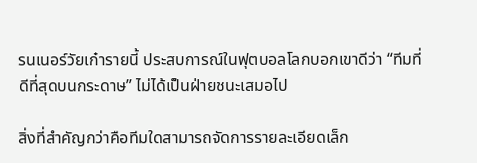รนเนอร์วัยเก๋ารายนี้ ประสบการณ์ในฟุตบอลโลกบอกเขาดีว่า “ทีมที่ดีที่สุดบนกระดาษ” ไม่ได้เป็นฝ่ายชนะเสมอไป

สิ่งที่สำคัญกว่าคือทีมใดสามารถจัดการรายละเอียดเล็ก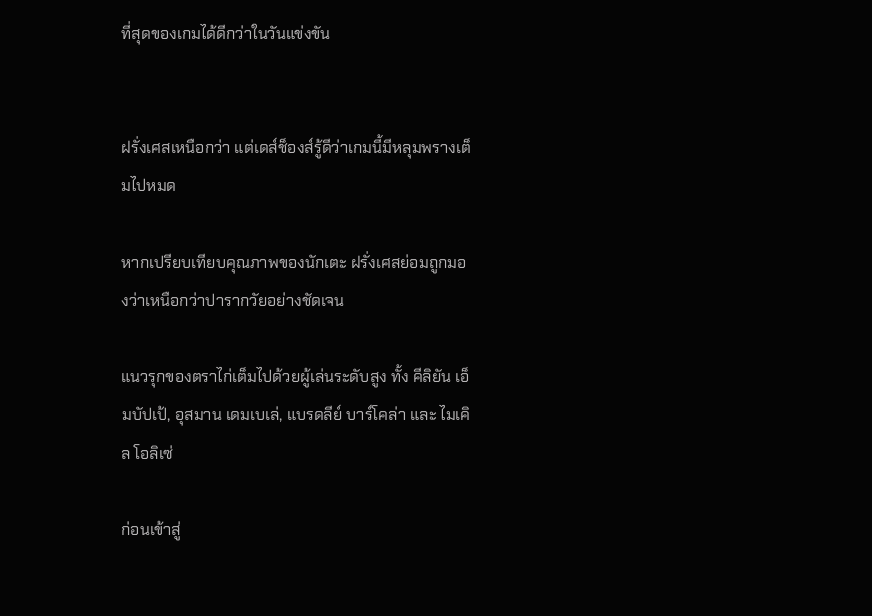ที่สุดของเกมได้ดีกว่าในวันแข่งขัน


ฝรั่งเศสเหนือกว่า แต่เดส์ช็องส์รู้ดีว่าเกมนี้มีหลุมพรางเต็มไปหมด

หากเปรียบเทียบคุณภาพของนักเตะ ฝรั่งเศสย่อมถูกมองว่าเหนือกว่าปารากวัยอย่างชัดเจน

แนวรุกของตราไก่เต็มไปด้วยผู้เล่นระดับสูง ทั้ง คีลิยัน เอ็มบัปเป้, อุสมาน เดมเบเล่, แบรดลีย์ บาร์โคล่า และ ไมเคิล โอลิเซ่

ก่อนเข้าสู่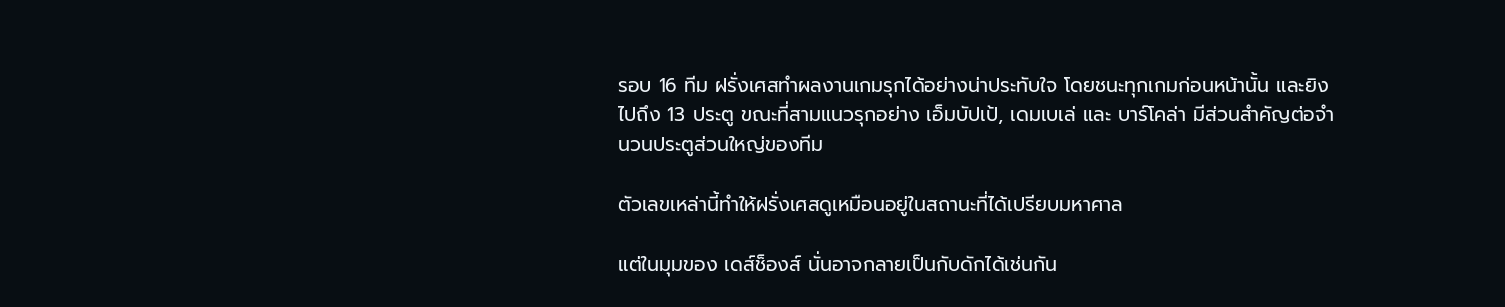รอบ 16 ทีม ฝรั่งเศสทำผลงานเกมรุกได้อย่างน่าประทับใจ โดยชนะทุกเกมก่อนหน้านั้น และยิงไปถึง 13 ประตู ขณะที่สามแนวรุกอย่าง เอ็มบัปเป้, เดมเบเล่ และ บาร์โคล่า มีส่วนสำคัญต่อจำนวนประตูส่วนใหญ่ของทีม

ตัวเลขเหล่านี้ทำให้ฝรั่งเศสดูเหมือนอยู่ในสถานะที่ได้เปรียบมหาศาล

แต่ในมุมของ เดส์ช็องส์ นั่นอาจกลายเป็นกับดักได้เช่นกัน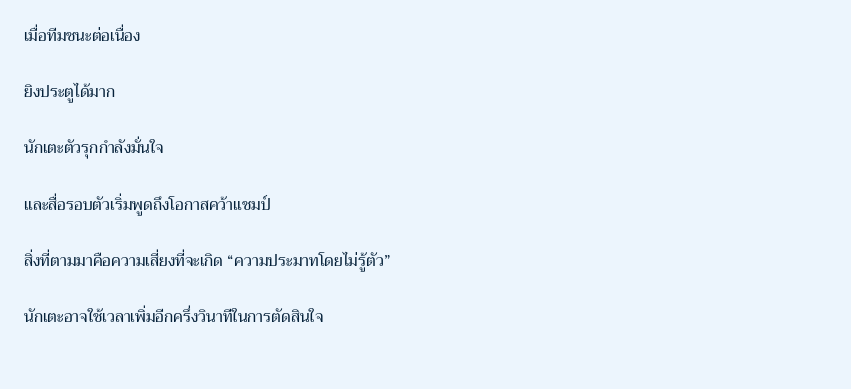เมื่อทีมชนะต่อเนื่อง

ยิงประตูได้มาก

นักเตะตัวรุกกำลังมั่นใจ

และสื่อรอบตัวเริ่มพูดถึงโอกาสคว้าแชมป์

สิ่งที่ตามมาคือความเสี่ยงที่จะเกิด “ความประมาทโดยไม่รู้ตัว”

นักเตะอาจใช้เวลาเพิ่มอีกครึ่งวินาทีในการตัดสินใจ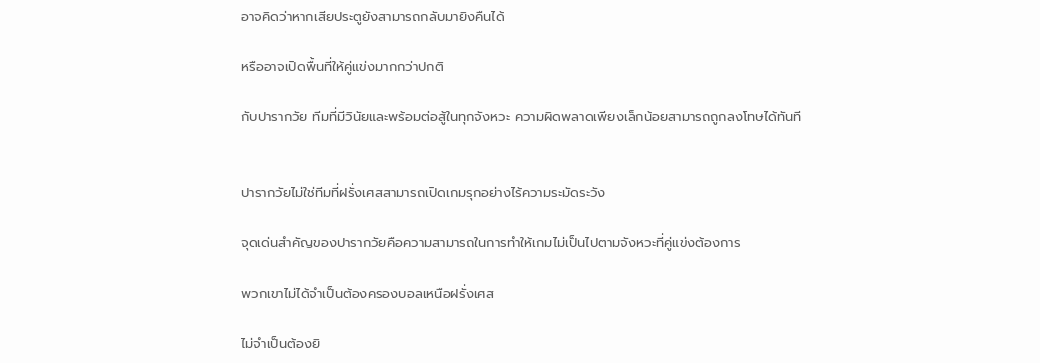อาจคิดว่าหากเสียประตูยังสามารถกลับมายิงคืนได้

หรืออาจเปิดพื้นที่ให้คู่แข่งมากกว่าปกติ

กับปารากวัย ทีมที่มีวินัยและพร้อมต่อสู้ในทุกจังหวะ ความผิดพลาดเพียงเล็กน้อยสามารถถูกลงโทษได้ทันที


ปารากวัยไม่ใช่ทีมที่ฝรั่งเศสสามารถเปิดเกมรุกอย่างไร้ความระมัดระวัง

จุดเด่นสำคัญของปารากวัยคือความสามารถในการทำให้เกมไม่เป็นไปตามจังหวะที่คู่แข่งต้องการ

พวกเขาไม่ได้จำเป็นต้องครองบอลเหนือฝรั่งเศส

ไม่จำเป็นต้องยิ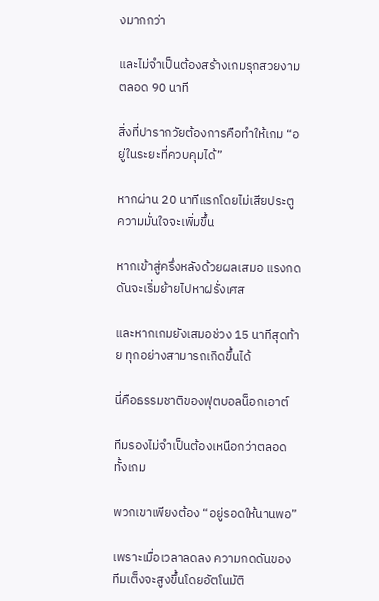งมากกว่า

และไม่จำเป็นต้องสร้างเกมรุกสวยงามตลอด 90 นาที

สิ่งที่ปารากวัยต้องการคือทำให้เกม “อยู่ในระยะที่ควบคุมได้”

หากผ่าน 20 นาทีแรกโดยไม่เสียประตู ความมั่นใจจะเพิ่มขึ้น

หากเข้าสู่ครึ่งหลังด้วยผลเสมอ แรงกดดันจะเริ่มย้ายไปหาฝรั่งเศส

และหากเกมยังเสมอช่วง 15 นาทีสุดท้าย ทุกอย่างสามารถเกิดขึ้นได้

นี่คือธรรมชาติของฟุตบอลน็อกเอาต์

ทีมรองไม่จำเป็นต้องเหนือกว่าตลอดทั้งเกม

พวกเขาเพียงต้อง “อยู่รอดให้นานพอ”

เพราะเมื่อเวลาลดลง ความกดดันของทีมเต็งจะสูงขึ้นโดยอัตโนมัติ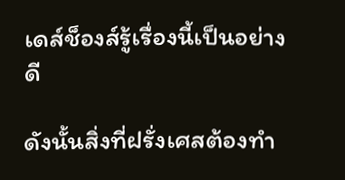เดส์ช็องส์รู้เรื่องนี้เป็นอย่างดี

ดังนั้นสิ่งที่ฝรั่งเศสต้องทำ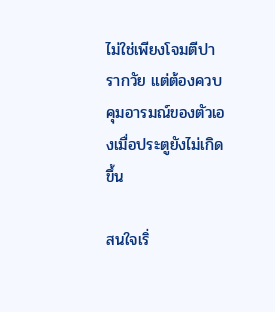ไม่ใช่เพียงโจมตีปารากวัย แต่ต้องควบคุมอารมณ์ของตัวเองเมื่อประตูยังไม่เกิดขึ้น

สนใจเริ่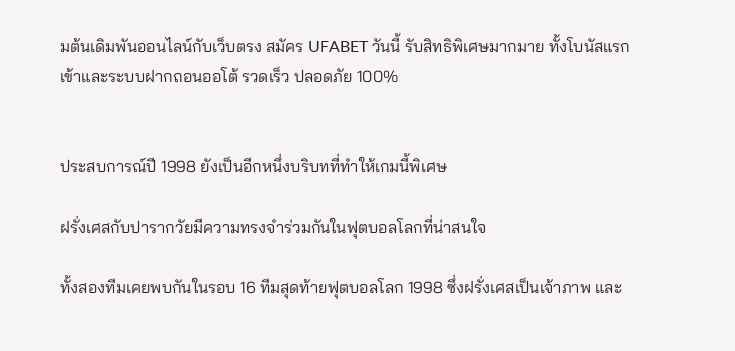มต้นเดิมพันออนไลน์กับเว็บตรง สมัคร UFABET วันนี้ รับสิทธิพิเศษมากมาย ทั้งโบนัสแรกเข้าและระบบฝากถอนออโต้ รวดเร็ว ปลอดภัย 100%


ประสบการณ์ปี 1998 ยังเป็นอีกหนึ่งบริบทที่ทำให้เกมนี้พิเศษ

ฝรั่งเศสกับปารากวัยมีความทรงจำร่วมกันในฟุตบอลโลกที่น่าสนใจ

ทั้งสองทีมเคยพบกันในรอบ 16 ทีมสุดท้ายฟุตบอลโลก 1998 ซึ่งฝรั่งเศสเป็นเจ้าภาพ และ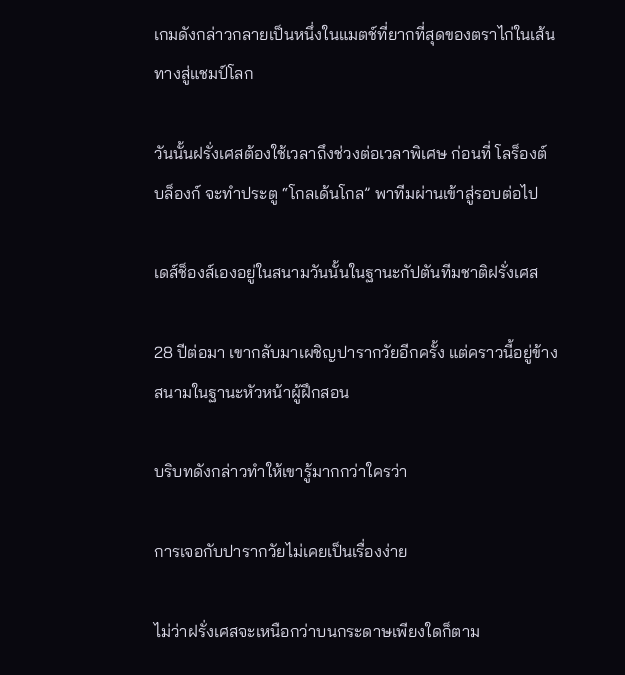เกมดังกล่าวกลายเป็นหนึ่งในแมตช์ที่ยากที่สุดของตราไก่ในเส้นทางสู่แชมป์โลก

วันนั้นฝรั่งเศสต้องใช้เวลาถึงช่วงต่อเวลาพิเศษ ก่อนที่ โลร็องต์ บล็องก์ จะทำประตู “โกลเด้นโกล” พาทีมผ่านเข้าสู่รอบต่อไป

เดส์ช็องส์เองอยู่ในสนามวันนั้นในฐานะกัปตันทีมชาติฝรั่งเศส

28 ปีต่อมา เขากลับมาเผชิญปารากวัยอีกครั้ง แต่คราวนี้อยู่ข้างสนามในฐานะหัวหน้าผู้ฝึกสอน

บริบทดังกล่าวทำให้เขารู้มากกว่าใครว่า

การเจอกับปารากวัยไม่เคยเป็นเรื่องง่าย

ไม่ว่าฝรั่งเศสจะเหนือกว่าบนกระดาษเพียงใดก็ตาม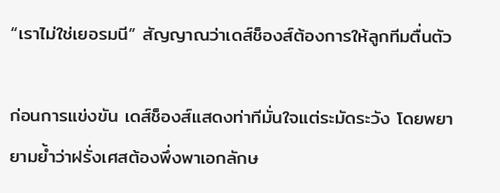“เราไม่ใช่เยอรมนี” สัญญาณว่าเดส์ช็องส์ต้องการให้ลูกทีมตื่นตัว

ก่อนการแข่งขัน เดส์ช็องส์แสดงท่าทีมั่นใจแต่ระมัดระวัง โดยพยายามย้ำว่าฝรั่งเศสต้องพึ่งพาเอกลักษ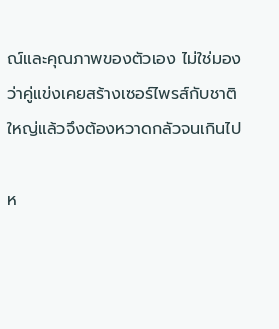ณ์และคุณภาพของตัวเอง ไม่ใช่มองว่าคู่แข่งเคยสร้างเซอร์ไพรส์กับชาติใหญ่แล้วจึงต้องหวาดกลัวจนเกินไป

ห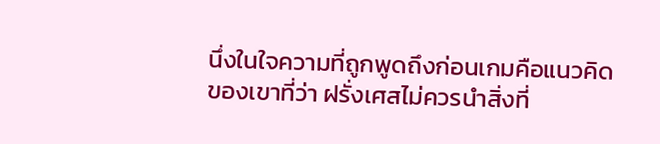นึ่งในใจความที่ถูกพูดถึงก่อนเกมคือแนวคิดของเขาที่ว่า ฝรั่งเศสไม่ควรนำสิ่งที่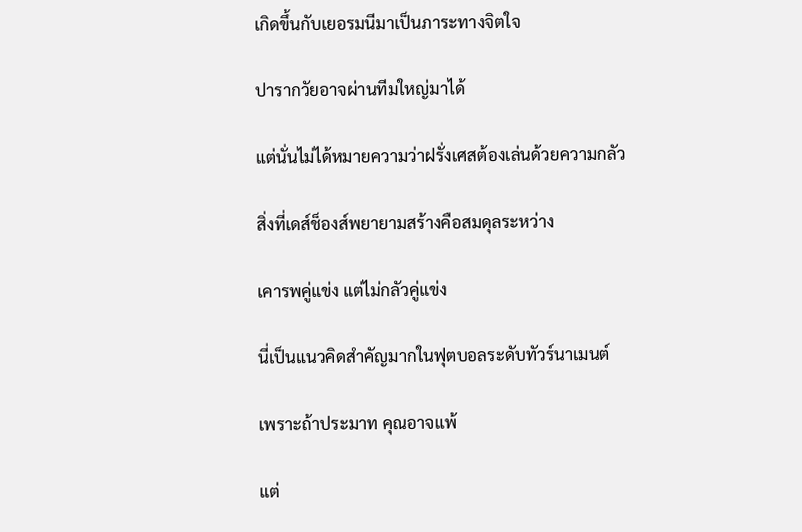เกิดขึ้นกับเยอรมนีมาเป็นภาระทางจิตใจ

ปารากวัยอาจผ่านทีมใหญ่มาได้

แต่นั่นไม่ได้หมายความว่าฝรั่งเศสต้องเล่นด้วยความกลัว

สิ่งที่เดส์ช็องส์พยายามสร้างคือสมดุลระหว่าง

เคารพคู่แข่ง แต่ไม่กลัวคู่แข่ง

นี่เป็นแนวคิดสำคัญมากในฟุตบอลระดับทัวร์นาเมนต์

เพราะถ้าประมาท คุณอาจแพ้

แต่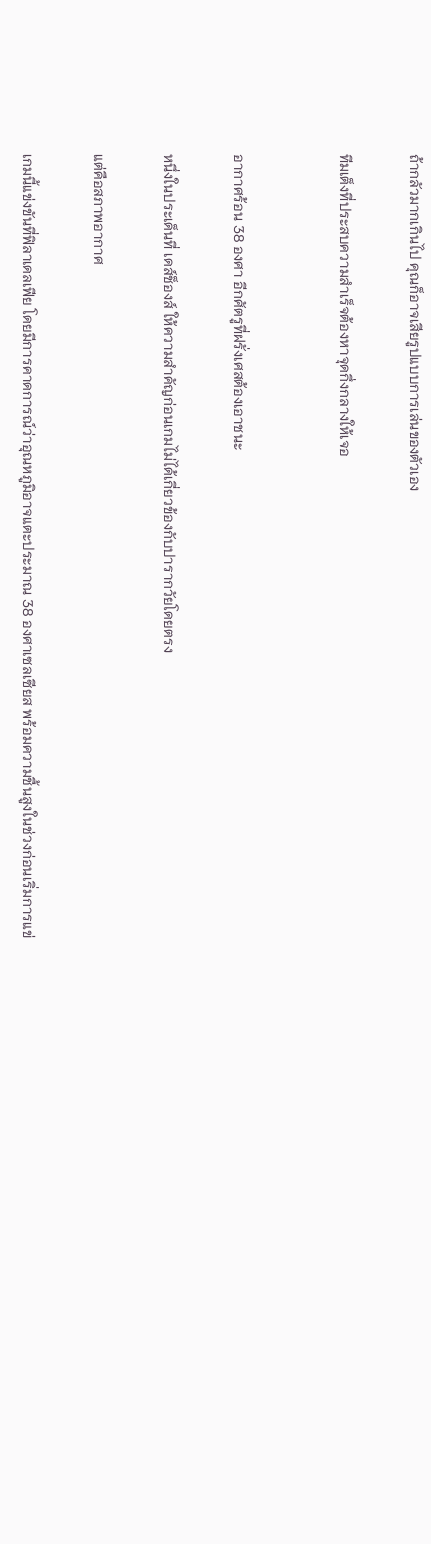ถ้ากลัวมากเกินไป คุณก็อาจเสียรูปแบบการเล่นของตัวเอง

ทีมเต็งที่ประสบความสำเร็จต้องหาจุดกึ่งกลางให้เจอ


อากาศร้อน 38 องศา อีกศัตรูที่ฝรั่งเศสต้องเอาชนะ

หนึ่งในประเด็นที่ เดส์ช็องส์ ให้ความสำคัญก่อนเกมไม่ได้เกี่ยวข้องกับปารากวัยโดยตรง

แต่คือสภาพอากาศ

เกมนี้แข่งขันที่ฟิลาเดลเฟีย โดยมีการคาดการณ์ว่าอุณหภูมิอาจแตะประมาณ 38 องศาเซลเซียส พร้อมความชื้นสูงในช่วงก่อนเริ่มการแข่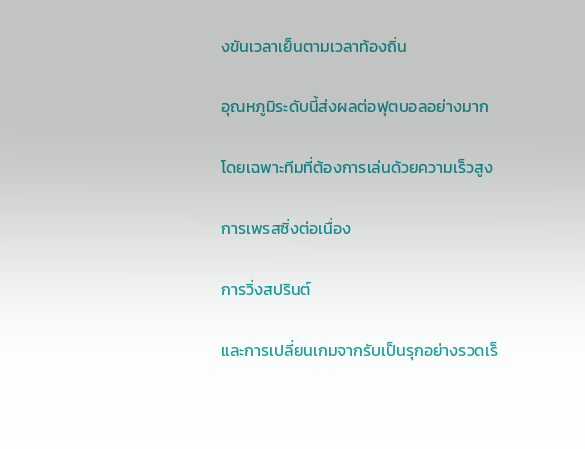งขันเวลาเย็นตามเวลาท้องถิ่น

อุณหภูมิระดับนี้ส่งผลต่อฟุตบอลอย่างมาก

โดยเฉพาะทีมที่ต้องการเล่นด้วยความเร็วสูง

การเพรสซิ่งต่อเนื่อง

การวิ่งสปรินต์

และการเปลี่ยนเกมจากรับเป็นรุกอย่างรวดเร็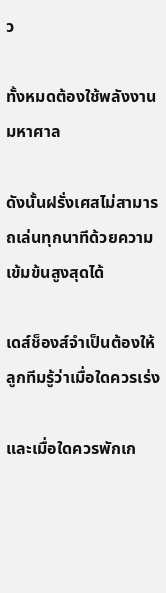ว

ทั้งหมดต้องใช้พลังงานมหาศาล

ดังนั้นฝรั่งเศสไม่สามารถเล่นทุกนาทีด้วยความเข้มข้นสูงสุดได้

เดส์ช็องส์จำเป็นต้องให้ลูกทีมรู้ว่าเมื่อใดควรเร่ง

และเมื่อใดควรพักเก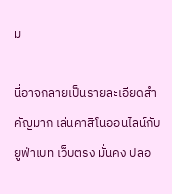ม

นี่อาจกลายเป็นรายละเอียดสำคัญมาก เล่นคาสิโนออนไลน์กับ ยูฟ่าเบท เว็บตรง มั่นคง ปลอ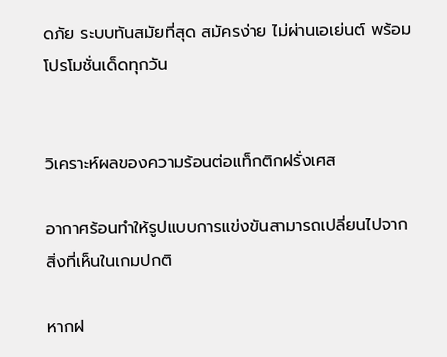ดภัย ระบบทันสมัยที่สุด สมัครง่าย ไม่ผ่านเอเย่นต์ พร้อมโปรโมชั่นเด็ดทุกวัน


วิเคราะห์ผลของความร้อนต่อแท็กติกฝรั่งเศส

อากาศร้อนทำให้รูปแบบการแข่งขันสามารถเปลี่ยนไปจากสิ่งที่เห็นในเกมปกติ

หากฝ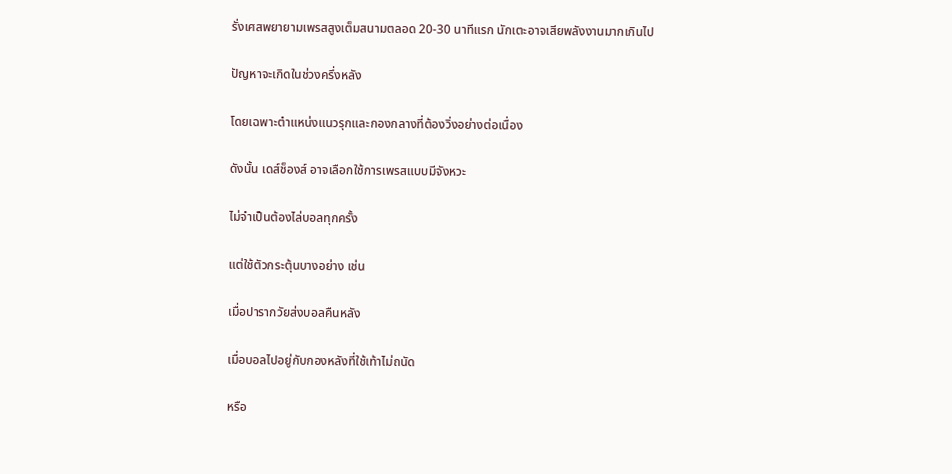รั่งเศสพยายามเพรสสูงเต็มสนามตลอด 20-30 นาทีแรก นักเตะอาจเสียพลังงานมากเกินไป

ปัญหาจะเกิดในช่วงครึ่งหลัง

โดยเฉพาะตำแหน่งแนวรุกและกองกลางที่ต้องวิ่งอย่างต่อเนื่อง

ดังนั้น เดส์ช็องส์ อาจเลือกใช้การเพรสแบบมีจังหวะ

ไม่จำเป็นต้องไล่บอลทุกครั้ง

แต่ใช้ตัวกระตุ้นบางอย่าง เช่น

เมื่อปารากวัยส่งบอลคืนหลัง

เมื่อบอลไปอยู่กับกองหลังที่ใช้เท้าไม่ถนัด

หรือ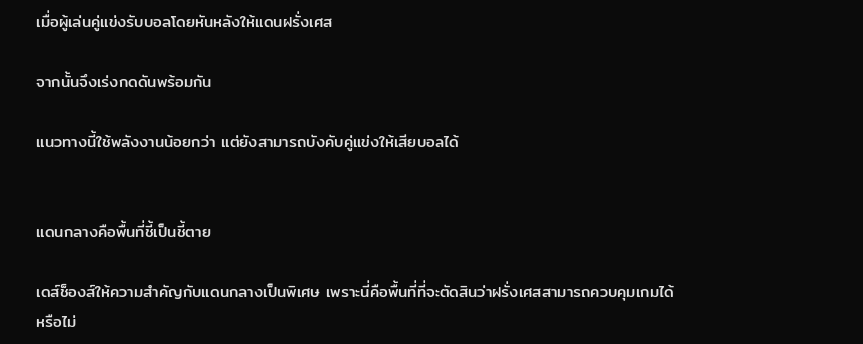เมื่อผู้เล่นคู่แข่งรับบอลโดยหันหลังให้แดนฝรั่งเศส

จากนั้นจึงเร่งกดดันพร้อมกัน

แนวทางนี้ใช้พลังงานน้อยกว่า แต่ยังสามารถบังคับคู่แข่งให้เสียบอลได้


แดนกลางคือพื้นที่ชี้เป็นชี้ตาย

เดส์ช็องส์ให้ความสำคัญกับแดนกลางเป็นพิเศษ เพราะนี่คือพื้นที่ที่จะตัดสินว่าฝรั่งเศสสามารถควบคุมเกมได้หรือไม่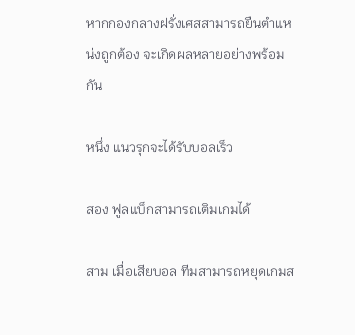หากกองกลางฝรั่งเศสสามารถยืนตำแหน่งถูกต้อง จะเกิดผลหลายอย่างพร้อมกัน

หนึ่ง แนวรุกจะได้รับบอลเร็ว

สอง ฟูลแบ็กสามารถเติมเกมได้

สาม เมื่อเสียบอล ทีมสามารถหยุดเกมส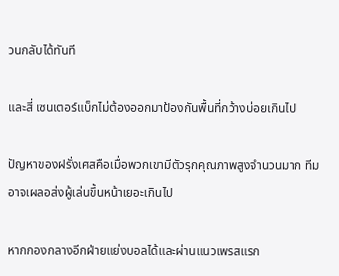วนกลับได้ทันที

และสี่ เซนเตอร์แบ็กไม่ต้องออกมาป้องกันพื้นที่กว้างบ่อยเกินไป

ปัญหาของฝรั่งเศสคือเมื่อพวกเขามีตัวรุกคุณภาพสูงจำนวนมาก ทีมอาจเผลอส่งผู้เล่นขึ้นหน้าเยอะเกินไป

หากกองกลางอีกฝ่ายแย่งบอลได้และผ่านแนวเพรสแรก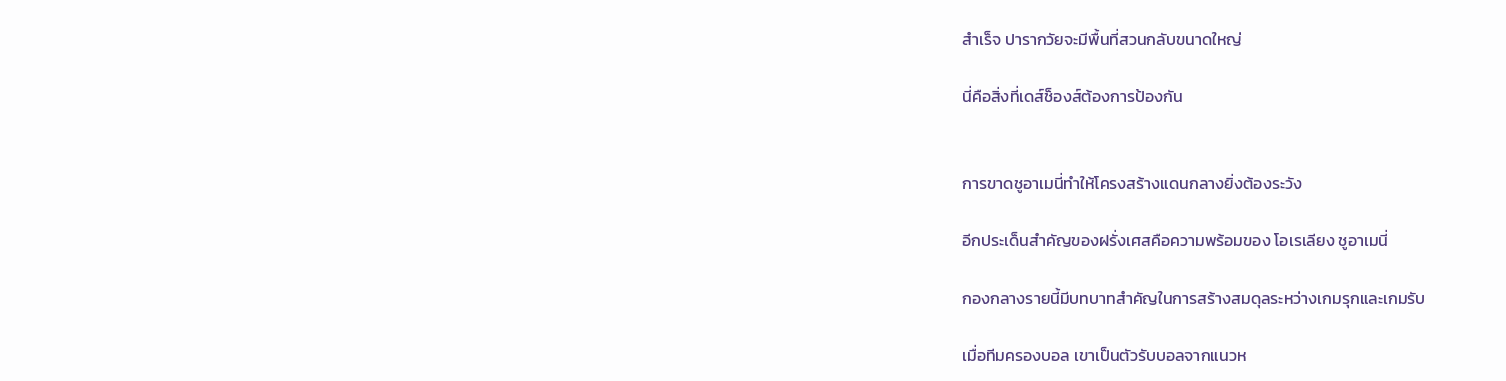สำเร็จ ปารากวัยจะมีพื้นที่สวนกลับขนาดใหญ่

นี่คือสิ่งที่เดส์ช็องส์ต้องการป้องกัน


การขาดชูอาเมนี่ทำให้โครงสร้างแดนกลางยิ่งต้องระวัง

อีกประเด็นสำคัญของฝรั่งเศสคือความพร้อมของ โอเรเลียง ชูอาเมนี่

กองกลางรายนี้มีบทบาทสำคัญในการสร้างสมดุลระหว่างเกมรุกและเกมรับ

เมื่อทีมครองบอล เขาเป็นตัวรับบอลจากแนวห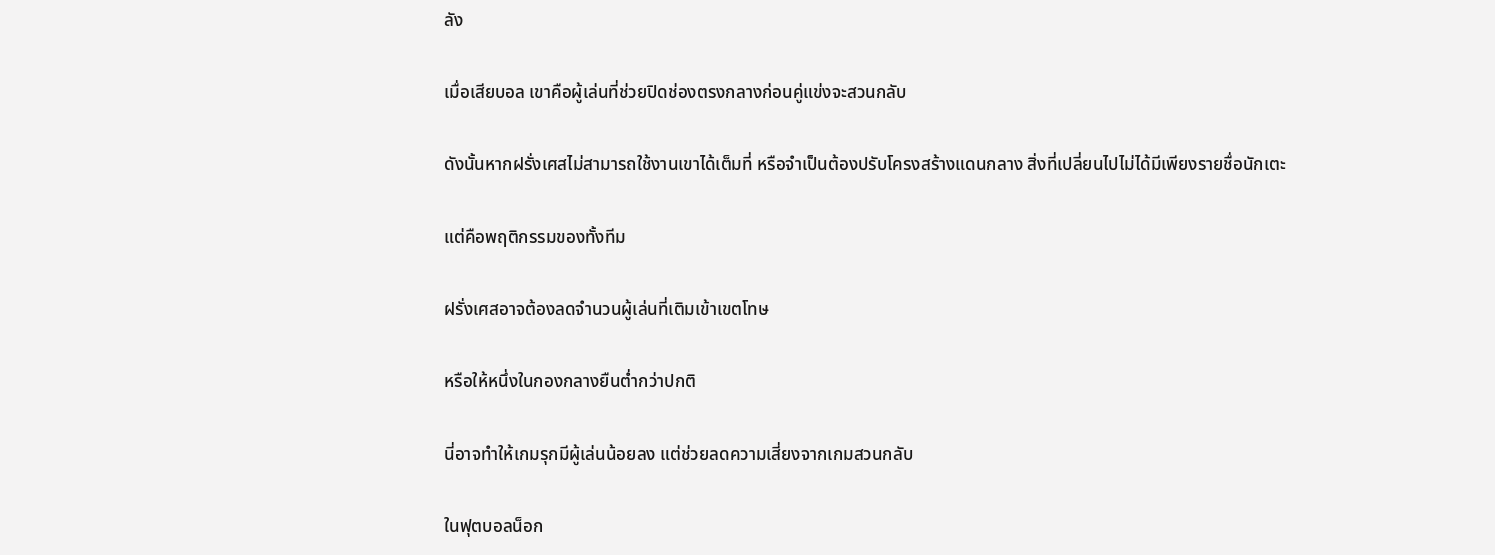ลัง

เมื่อเสียบอล เขาคือผู้เล่นที่ช่วยปิดช่องตรงกลางก่อนคู่แข่งจะสวนกลับ

ดังนั้นหากฝรั่งเศสไม่สามารถใช้งานเขาได้เต็มที่ หรือจำเป็นต้องปรับโครงสร้างแดนกลาง สิ่งที่เปลี่ยนไปไม่ได้มีเพียงรายชื่อนักเตะ

แต่คือพฤติกรรมของทั้งทีม

ฝรั่งเศสอาจต้องลดจำนวนผู้เล่นที่เติมเข้าเขตโทษ

หรือให้หนึ่งในกองกลางยืนต่ำกว่าปกติ

นี่อาจทำให้เกมรุกมีผู้เล่นน้อยลง แต่ช่วยลดความเสี่ยงจากเกมสวนกลับ

ในฟุตบอลน็อก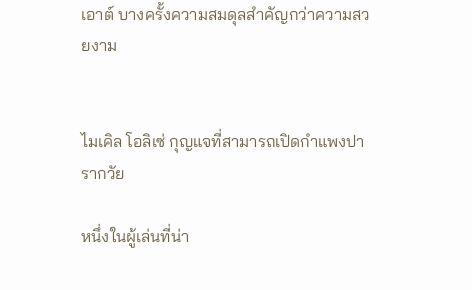เอาต์ บางครั้งความสมดุลสำคัญกว่าความสวยงาม


ไมเคิล โอลิเซ่ กุญแจที่สามารถเปิดกำแพงปารากวัย

หนึ่งในผู้เล่นที่น่า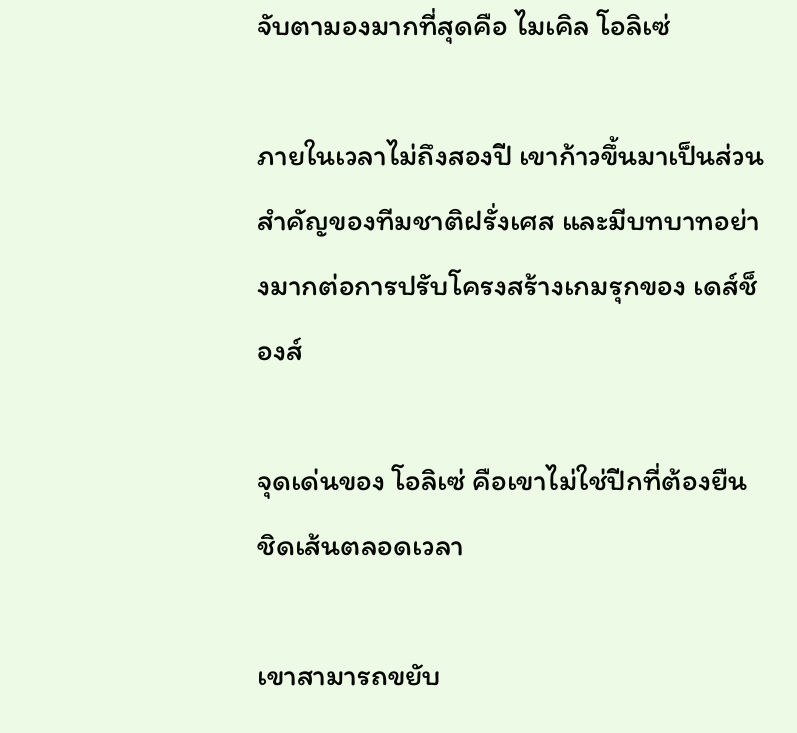จับตามองมากที่สุดคือ ไมเคิล โอลิเซ่

ภายในเวลาไม่ถึงสองปี เขาก้าวขึ้นมาเป็นส่วนสำคัญของทีมชาติฝรั่งเศส และมีบทบาทอย่างมากต่อการปรับโครงสร้างเกมรุกของ เดส์ช็องส์

จุดเด่นของ โอลิเซ่ คือเขาไม่ใช่ปีกที่ต้องยืนชิดเส้นตลอดเวลา

เขาสามารถขยับ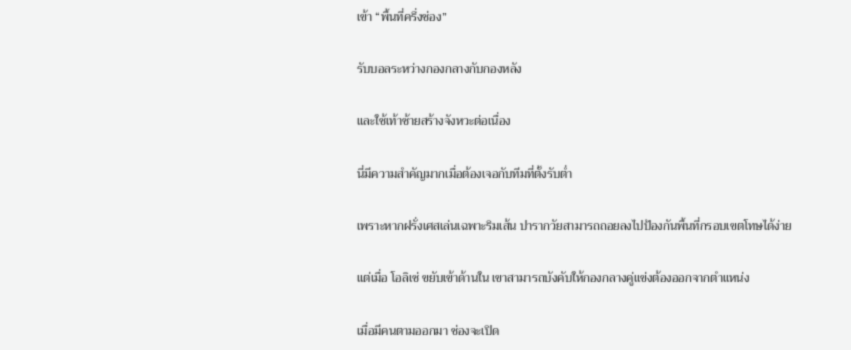เข้า “พื้นที่ครึ่งช่อง”

รับบอลระหว่างกองกลางกับกองหลัง

และใช้เท้าซ้ายสร้างจังหวะต่อเนื่อง

นี่มีความสำคัญมากเมื่อต้องเจอกับทีมที่ตั้งรับต่ำ

เพราะหากฝรั่งเศสเล่นเฉพาะริมเส้น ปารากวัยสามารถถอยลงไปป้องกันพื้นที่กรอบเขตโทษได้ง่าย

แต่เมื่อ โอลิเซ่ ขยับเข้าด้านใน เขาสามารถบังคับให้กองกลางคู่แข่งต้องออกจากตำแหน่ง

เมื่อมีคนตามออกมา ช่องจะเปิด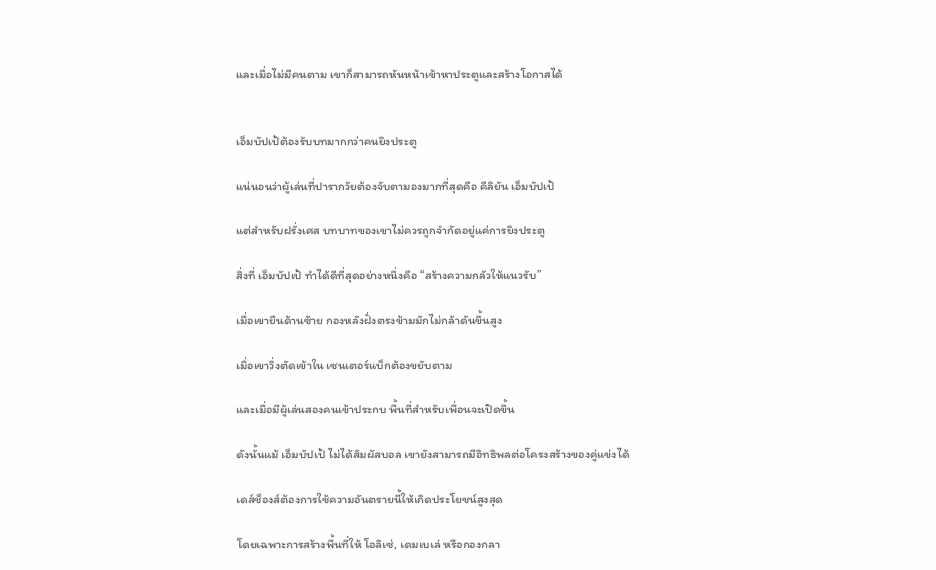และเมื่อไม่มีคนตาม เขาก็สามารถหันหน้าเข้าหาประตูและสร้างโอกาสได้


เอ็มบัปเป้ต้องรับบทมากกว่าคนยิงประตู

แน่นอนว่าผู้เล่นที่ปารากวัยต้องจับตามองมากที่สุดคือ คีลิยัน เอ็มบัปเป้

แต่สำหรับฝรั่งเศส บทบาทของเขาไม่ควรถูกจำกัดอยู่แค่การยิงประตู

สิ่งที่ เอ็มบัปเป้ ทำได้ดีที่สุดอย่างหนึ่งคือ “สร้างความกลัวให้แนวรับ”

เมื่อเขายืนด้านซ้าย กองหลังฝั่งตรงข้ามมักไม่กล้าดันขึ้นสูง

เมื่อเขาวิ่งตัดเข้าใน เซนเตอร์แบ็กต้องขยับตาม

และเมื่อมีผู้เล่นสองคนเข้าประกบ พื้นที่สำหรับเพื่อนจะเปิดขึ้น

ดังนั้นแม้ เอ็มบัปเป้ ไม่ได้สัมผัสบอล เขายังสามารถมีอิทธิพลต่อโครงสร้างของคู่แข่งได้

เดส์ช็องส์ต้องการใช้ความอันตรายนี้ให้เกิดประโยชน์สูงสุด

โดยเฉพาะการสร้างพื้นที่ให้ โอลิเซ่, เดมเบเล่ หรือกองกลา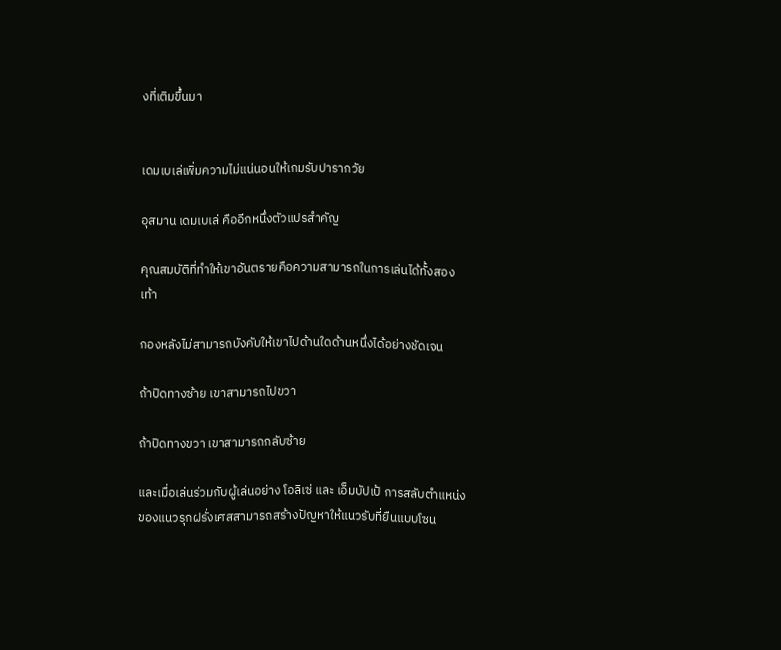งที่เติมขึ้นมา


เดมเบเล่เพิ่มความไม่แน่นอนให้เกมรับปารากวัย

อุสมาน เดมเบเล่ คืออีกหนึ่งตัวแปรสำคัญ

คุณสมบัติที่ทำให้เขาอันตรายคือความสามารถในการเล่นได้ทั้งสองเท้า

กองหลังไม่สามารถบังคับให้เขาไปด้านใดด้านหนึ่งได้อย่างชัดเจน

ถ้าปิดทางซ้าย เขาสามารถไปขวา

ถ้าปิดทางขวา เขาสามารถกลับซ้าย

และเมื่อเล่นร่วมกับผู้เล่นอย่าง โอลิเซ่ และ เอ็มบัปเป้ การสลับตำแหน่งของแนวรุกฝรั่งเศสสามารถสร้างปัญหาให้แนวรับที่ยืนแบบโซน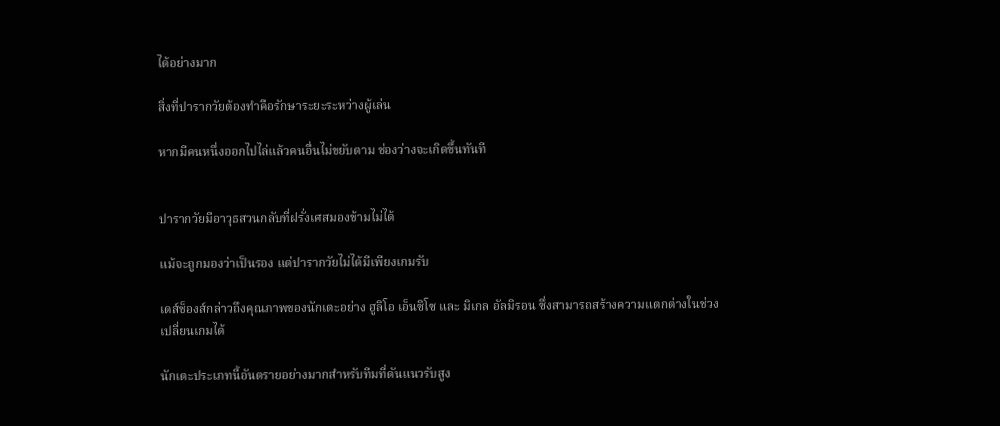ได้อย่างมาก

สิ่งที่ปารากวัยต้องทำคือรักษาระยะระหว่างผู้เล่น

หากมีคนหนึ่งออกไปไล่แล้วคนอื่นไม่ขยับตาม ช่องว่างจะเกิดขึ้นทันที


ปารากวัยมีอาวุธสวนกลับที่ฝรั่งเศสมองข้ามไม่ได้

แม้จะถูกมองว่าเป็นรอง แต่ปารากวัยไม่ได้มีเพียงเกมรับ

เดส์ช็องส์กล่าวถึงคุณภาพของนักเตะอย่าง ฮูลิโอ เอ็นซิโซ และ มิเกล อัลมิรอน ซึ่งสามารถสร้างความแตกต่างในช่วงเปลี่ยนเกมได้

นักเตะประเภทนี้อันตรายอย่างมากสำหรับทีมที่ดันแนวรับสูง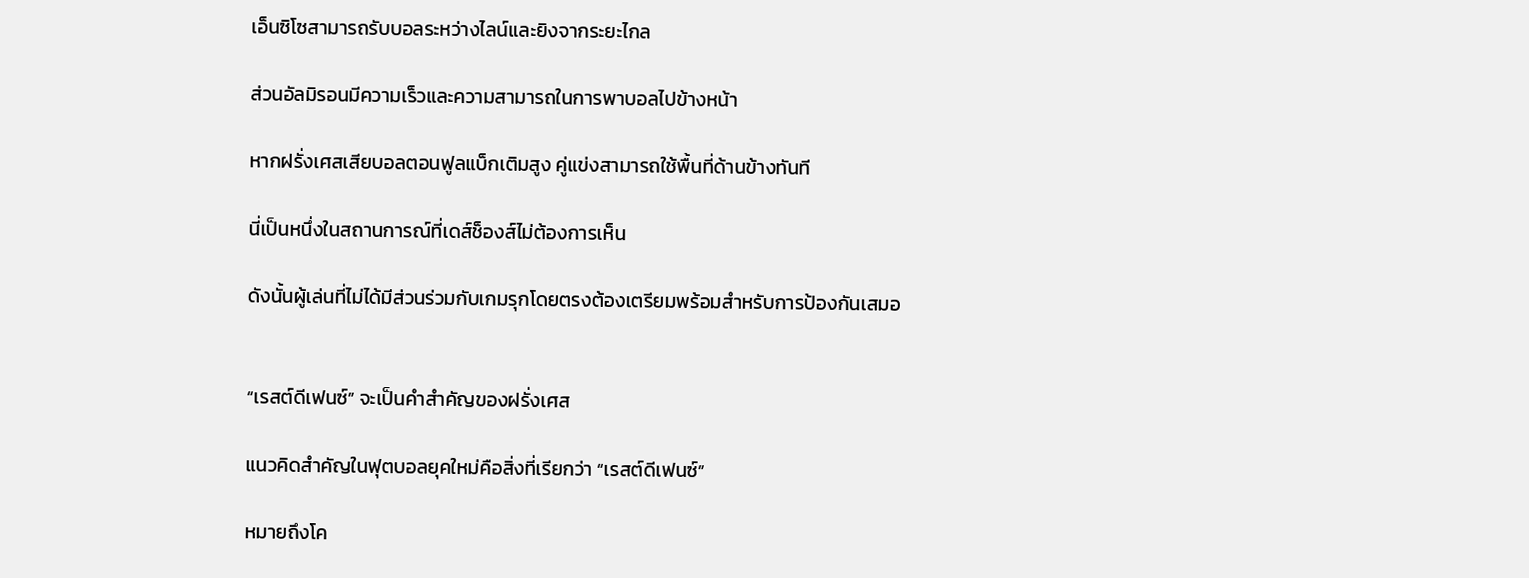เอ็นซิโซสามารถรับบอลระหว่างไลน์และยิงจากระยะไกล

ส่วนอัลมิรอนมีความเร็วและความสามารถในการพาบอลไปข้างหน้า

หากฝรั่งเศสเสียบอลตอนฟูลแบ็กเติมสูง คู่แข่งสามารถใช้พื้นที่ด้านข้างทันที

นี่เป็นหนึ่งในสถานการณ์ที่เดส์ช็องส์ไม่ต้องการเห็น

ดังนั้นผู้เล่นที่ไม่ได้มีส่วนร่วมกับเกมรุกโดยตรงต้องเตรียมพร้อมสำหรับการป้องกันเสมอ


“เรสต์ดีเฟนซ์” จะเป็นคำสำคัญของฝรั่งเศส

แนวคิดสำคัญในฟุตบอลยุคใหม่คือสิ่งที่เรียกว่า “เรสต์ดีเฟนซ์”

หมายถึงโค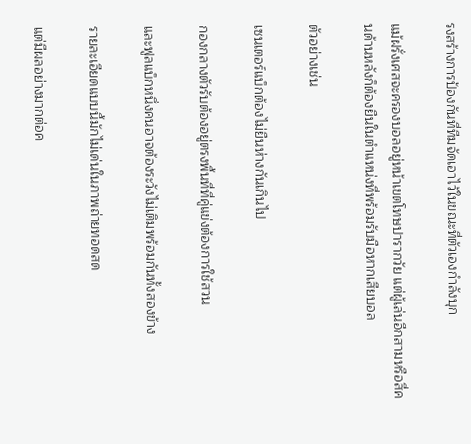รงสร้างการป้องกันที่ทีมจัดเอาไว้ในขณะที่ตัวเองกำลังบุก

แม้ฝรั่งเศสจะครองบอลอยู่หน้าเขตโทษปารากวัย แต่ผู้เล่นอีกสามหรือสี่คนด้านหลังก็ต้องยืนในตำแหน่งที่พร้อมรับมือหากเสียบอล

ตัวอย่างเช่น

เซนเตอร์แบ็กต้องไม่ยืนห่างกันเกินไป

กองกลางตัวรับต้องอยู่ตรงพื้นที่ที่คู่แข่งต้องการใช้สวน

และฟูลแบ็กหนึ่งคนอาจต้องระวังไม่เติมพร้อมกันทั้งสองข้าง

รายละเอียดแบบนี้มักไม่เด่นในภาพถ่ายทอดสด

แต่มีผลอย่างมากต่อค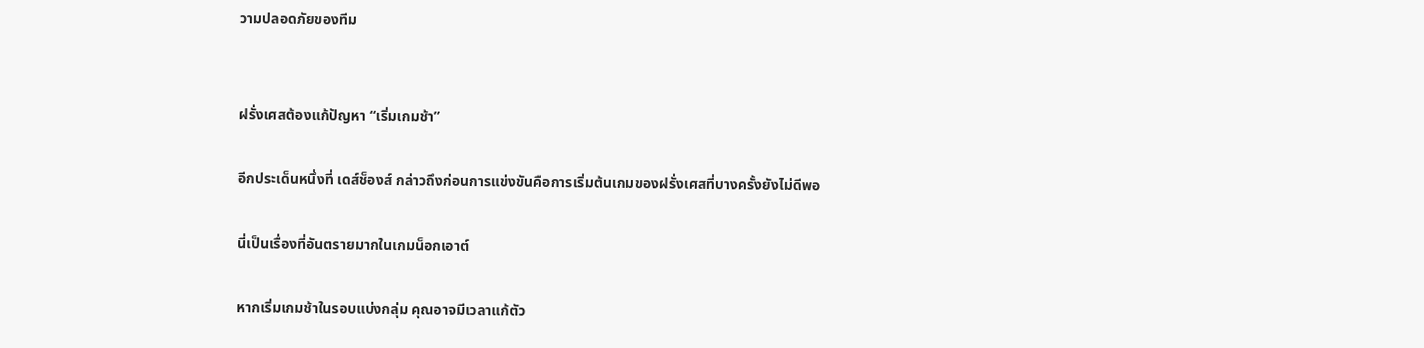วามปลอดภัยของทีม


ฝรั่งเศสต้องแก้ปัญหา “เริ่มเกมช้า”

อีกประเด็นหนึ่งที่ เดส์ช็องส์ กล่าวถึงก่อนการแข่งขันคือการเริ่มต้นเกมของฝรั่งเศสที่บางครั้งยังไม่ดีพอ

นี่เป็นเรื่องที่อันตรายมากในเกมน็อกเอาต์

หากเริ่มเกมช้าในรอบแบ่งกลุ่ม คุณอาจมีเวลาแก้ตัว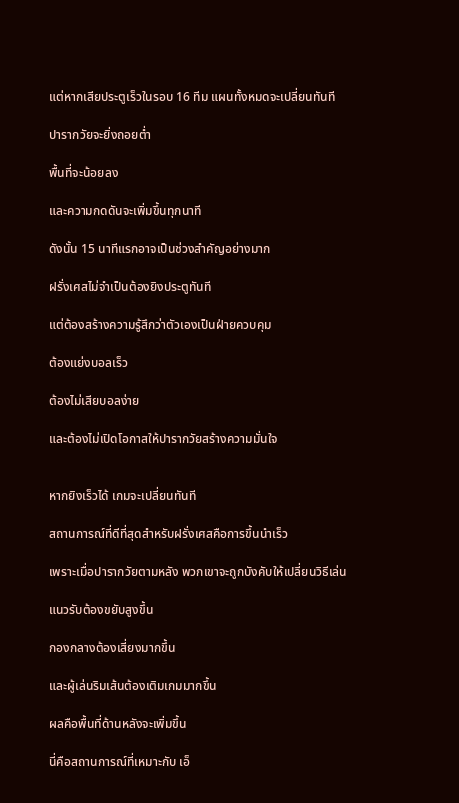แต่หากเสียประตูเร็วในรอบ 16 ทีม แผนทั้งหมดจะเปลี่ยนทันที

ปารากวัยจะยิ่งถอยต่ำ

พื้นที่จะน้อยลง

และความกดดันจะเพิ่มขึ้นทุกนาที

ดังนั้น 15 นาทีแรกอาจเป็นช่วงสำคัญอย่างมาก

ฝรั่งเศสไม่จำเป็นต้องยิงประตูทันที

แต่ต้องสร้างความรู้สึกว่าตัวเองเป็นฝ่ายควบคุม

ต้องแย่งบอลเร็ว

ต้องไม่เสียบอลง่าย

และต้องไม่เปิดโอกาสให้ปารากวัยสร้างความมั่นใจ


หากยิงเร็วได้ เกมจะเปลี่ยนทันที

สถานการณ์ที่ดีที่สุดสำหรับฝรั่งเศสคือการขึ้นนำเร็ว

เพราะเมื่อปารากวัยตามหลัง พวกเขาจะถูกบังคับให้เปลี่ยนวิธีเล่น

แนวรับต้องขยับสูงขึ้น

กองกลางต้องเสี่ยงมากขึ้น

และผู้เล่นริมเส้นต้องเติมเกมมากขึ้น

ผลคือพื้นที่ด้านหลังจะเพิ่มขึ้น

นี่คือสถานการณ์ที่เหมาะกับ เอ็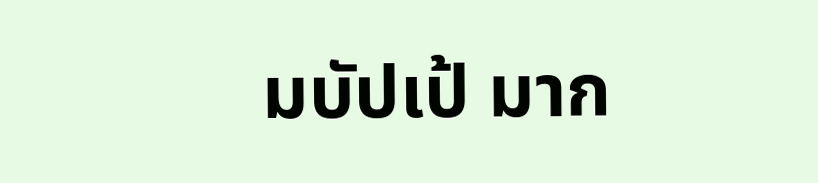มบัปเป้ มาก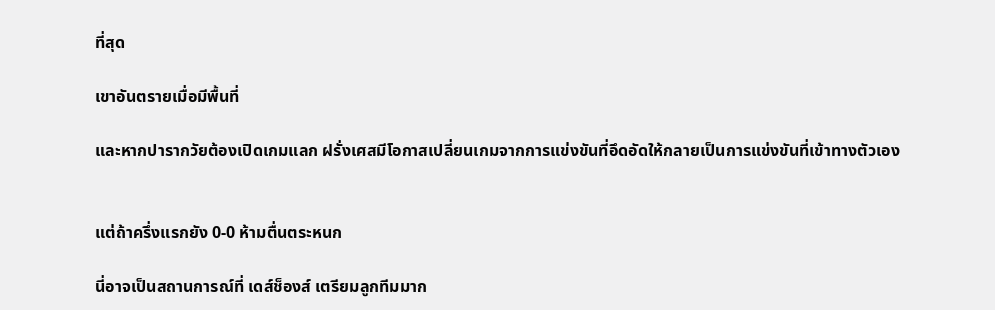ที่สุด

เขาอันตรายเมื่อมีพื้นที่

และหากปารากวัยต้องเปิดเกมแลก ฝรั่งเศสมีโอกาสเปลี่ยนเกมจากการแข่งขันที่อึดอัดให้กลายเป็นการแข่งขันที่เข้าทางตัวเอง


แต่ถ้าครึ่งแรกยัง 0-0 ห้ามตื่นตระหนก

นี่อาจเป็นสถานการณ์ที่ เดส์ช็องส์ เตรียมลูกทีมมาก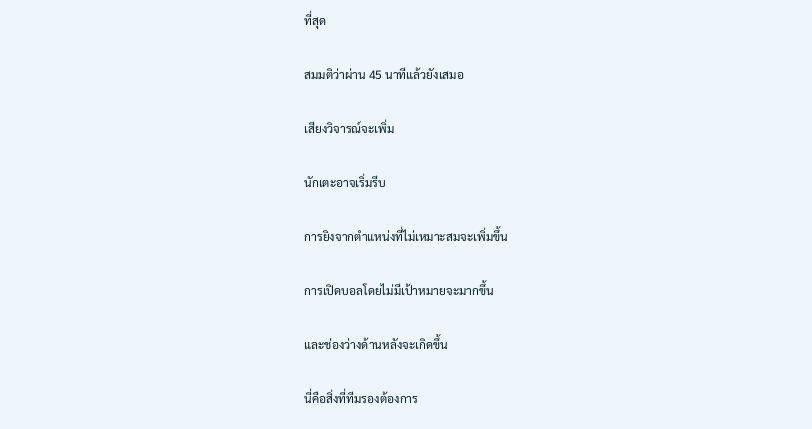ที่สุด

สมมติว่าผ่าน 45 นาทีแล้วยังเสมอ

เสียงวิจารณ์จะเพิ่ม

นักเตะอาจเริ่มรีบ

การยิงจากตำแหน่งที่ไม่เหมาะสมจะเพิ่มขึ้น

การเปิดบอลโดยไม่มีเป้าหมายจะมากขึ้น

และช่องว่างด้านหลังจะเกิดขึ้น

นี่คือสิ่งที่ทีมรองต้องการ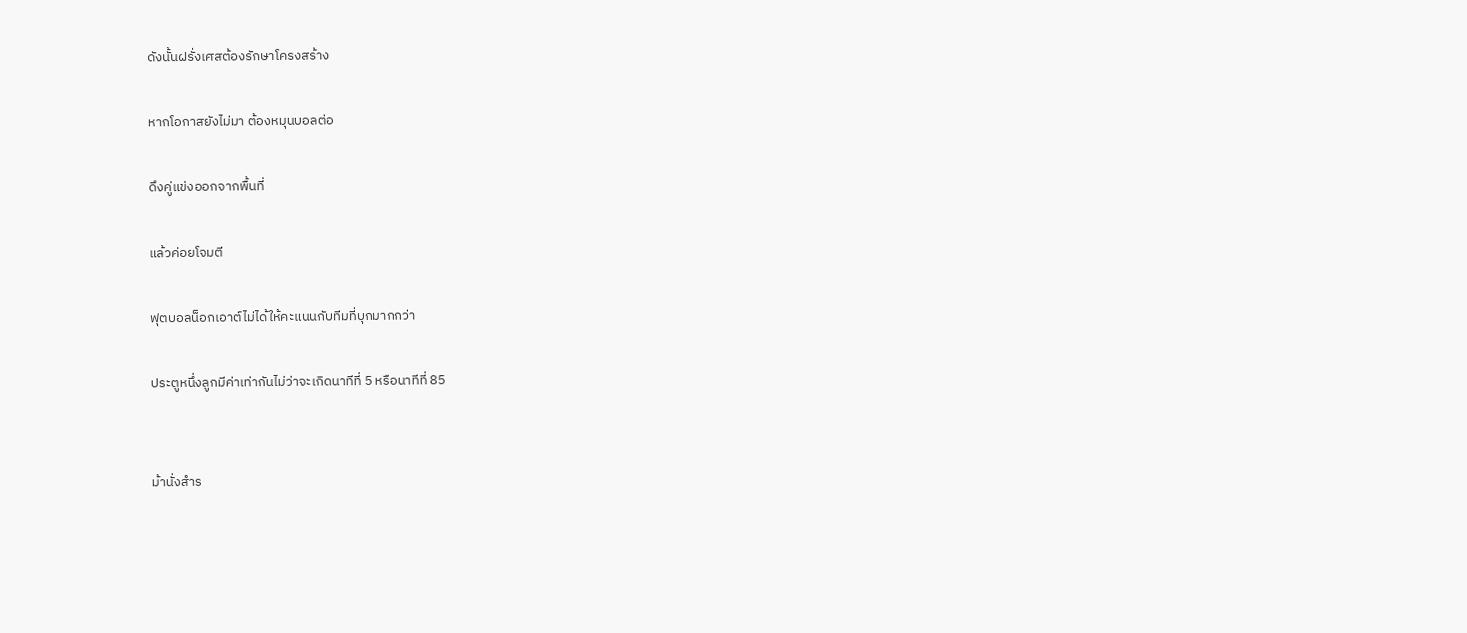ดังนั้นฝรั่งเศสต้องรักษาโครงสร้าง

หากโอกาสยังไม่มา ต้องหมุนบอลต่อ

ดึงคู่แข่งออกจากพื้นที่

แล้วค่อยโจมตี

ฟุตบอลน็อกเอาต์ไม่ได้ให้คะแนนกับทีมที่บุกมากกว่า

ประตูหนึ่งลูกมีค่าเท่ากันไม่ว่าจะเกิดนาทีที่ 5 หรือนาทีที่ 85


ม้านั่งสำร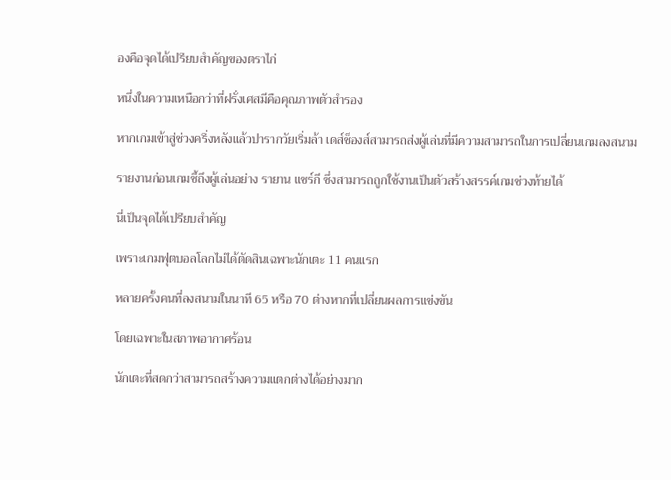องคือจุดได้เปรียบสำคัญของตราไก่

หนึ่งในความเหนือกว่าที่ฝรั่งเศสมีคือคุณภาพตัวสำรอง

หากเกมเข้าสู่ช่วงครึ่งหลังแล้วปารากวัยเริ่มล้า เดส์ช็องส์สามารถส่งผู้เล่นที่มีความสามารถในการเปลี่ยนเกมลงสนาม

รายงานก่อนเกมชี้ถึงผู้เล่นอย่าง รายาน แชร์กี ซึ่งสามารถถูกใช้งานเป็นตัวสร้างสรรค์เกมช่วงท้ายได้

นี่เป็นจุดได้เปรียบสำคัญ

เพราะเกมฟุตบอลโลกไม่ได้ตัดสินเฉพาะนักเตะ 11 คนแรก

หลายครั้งคนที่ลงสนามในนาที 65 หรือ 70 ต่างหากที่เปลี่ยนผลการแข่งขัน

โดยเฉพาะในสภาพอากาศร้อน

นักเตะที่สดกว่าสามารถสร้างความแตกต่างได้อย่างมาก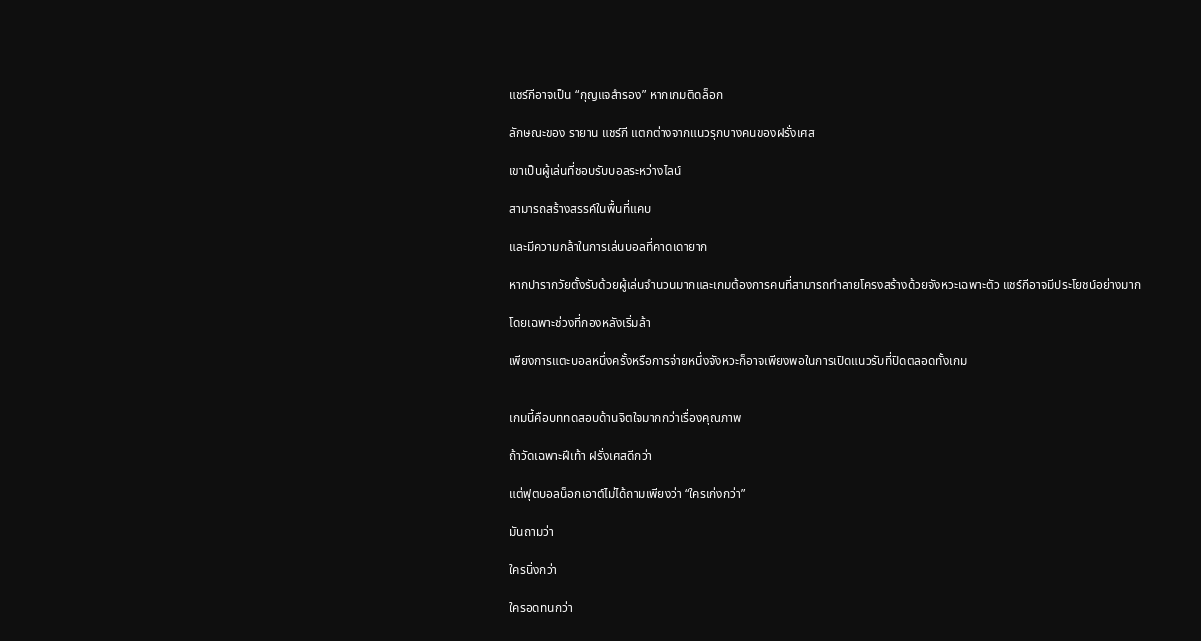แชร์กีอาจเป็น “กุญแจสำรอง” หากเกมติดล็อก

ลักษณะของ รายาน แชร์กี แตกต่างจากแนวรุกบางคนของฝรั่งเศส

เขาเป็นผู้เล่นที่ชอบรับบอลระหว่างไลน์

สามารถสร้างสรรค์ในพื้นที่แคบ

และมีความกล้าในการเล่นบอลที่คาดเดายาก

หากปารากวัยตั้งรับด้วยผู้เล่นจำนวนมากและเกมต้องการคนที่สามารถทำลายโครงสร้างด้วยจังหวะเฉพาะตัว แชร์กีอาจมีประโยชน์อย่างมาก

โดยเฉพาะช่วงที่กองหลังเริ่มล้า

เพียงการแตะบอลหนึ่งครั้งหรือการจ่ายหนึ่งจังหวะก็อาจเพียงพอในการเปิดแนวรับที่ปิดตลอดทั้งเกม


เกมนี้คือบททดสอบด้านจิตใจมากกว่าเรื่องคุณภาพ

ถ้าวัดเฉพาะฝีเท้า ฝรั่งเศสดีกว่า

แต่ฟุตบอลน็อกเอาต์ไม่ได้ถามเพียงว่า “ใครเก่งกว่า”

มันถามว่า

ใครนิ่งกว่า

ใครอดทนกว่า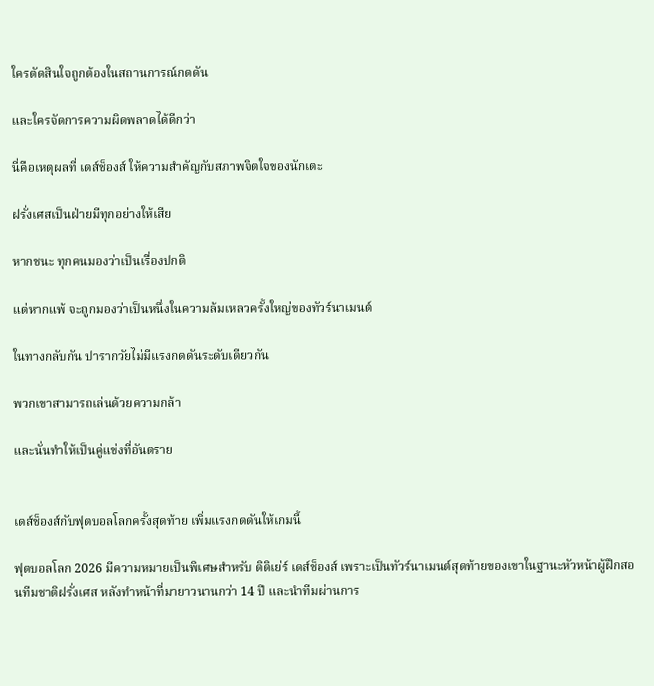ใครตัดสินใจถูกต้องในสถานการณ์กดดัน

และใครจัดการความผิดพลาดได้ดีกว่า

นี่คือเหตุผลที่ เดส์ช็องส์ ให้ความสำคัญกับสภาพจิตใจของนักเตะ

ฝรั่งเศสเป็นฝ่ายมีทุกอย่างให้เสีย

หากชนะ ทุกคนมองว่าเป็นเรื่องปกติ

แต่หากแพ้ จะถูกมองว่าเป็นหนึ่งในความล้มเหลวครั้งใหญ่ของทัวร์นาเมนต์

ในทางกลับกัน ปารากวัยไม่มีแรงกดดันระดับเดียวกัน

พวกเขาสามารถเล่นด้วยความกล้า

และนั่นทำให้เป็นคู่แข่งที่อันตราย


เดส์ช็องส์กับฟุตบอลโลกครั้งสุดท้าย เพิ่มแรงกดดันให้เกมนี้

ฟุตบอลโลก 2026 มีความหมายเป็นพิเศษสำหรับ ดิดิเย่ร์ เดส์ช็องส์ เพราะเป็นทัวร์นาเมนต์สุดท้ายของเขาในฐานะหัวหน้าผู้ฝึกสอนทีมชาติฝรั่งเศส หลังทำหน้าที่มายาวนานกว่า 14 ปี และนำทีมผ่านการ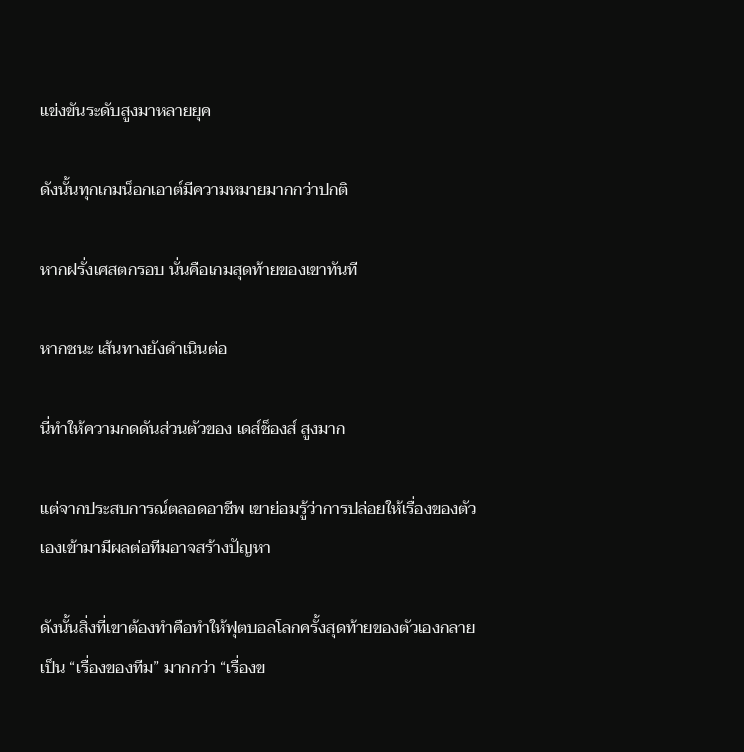แข่งขันระดับสูงมาหลายยุค

ดังนั้นทุกเกมน็อกเอาต์มีความหมายมากกว่าปกติ

หากฝรั่งเศสตกรอบ นั่นคือเกมสุดท้ายของเขาทันที

หากชนะ เส้นทางยังดำเนินต่อ

นี่ทำให้ความกดดันส่วนตัวของ เดส์ช็องส์ สูงมาก

แต่จากประสบการณ์ตลอดอาชีพ เขาย่อมรู้ว่าการปล่อยให้เรื่องของตัวเองเข้ามามีผลต่อทีมอาจสร้างปัญหา

ดังนั้นสิ่งที่เขาต้องทำคือทำให้ฟุตบอลโลกครั้งสุดท้ายของตัวเองกลายเป็น “เรื่องของทีม” มากกว่า “เรื่องข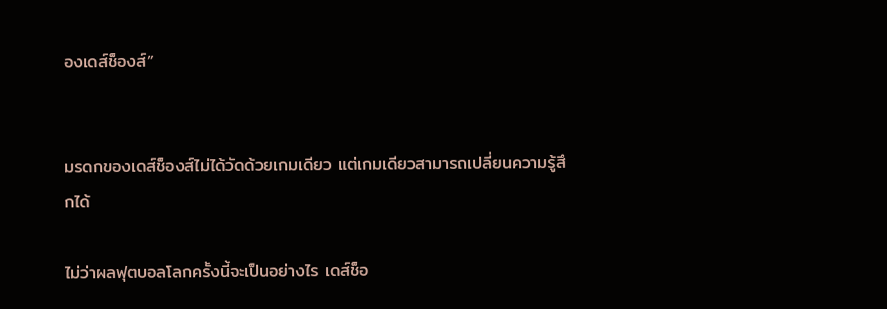องเดส์ช็องส์”


มรดกของเดส์ช็องส์ไม่ได้วัดด้วยเกมเดียว แต่เกมเดียวสามารถเปลี่ยนความรู้สึกได้

ไม่ว่าผลฟุตบอลโลกครั้งนี้จะเป็นอย่างไร เดส์ช็อ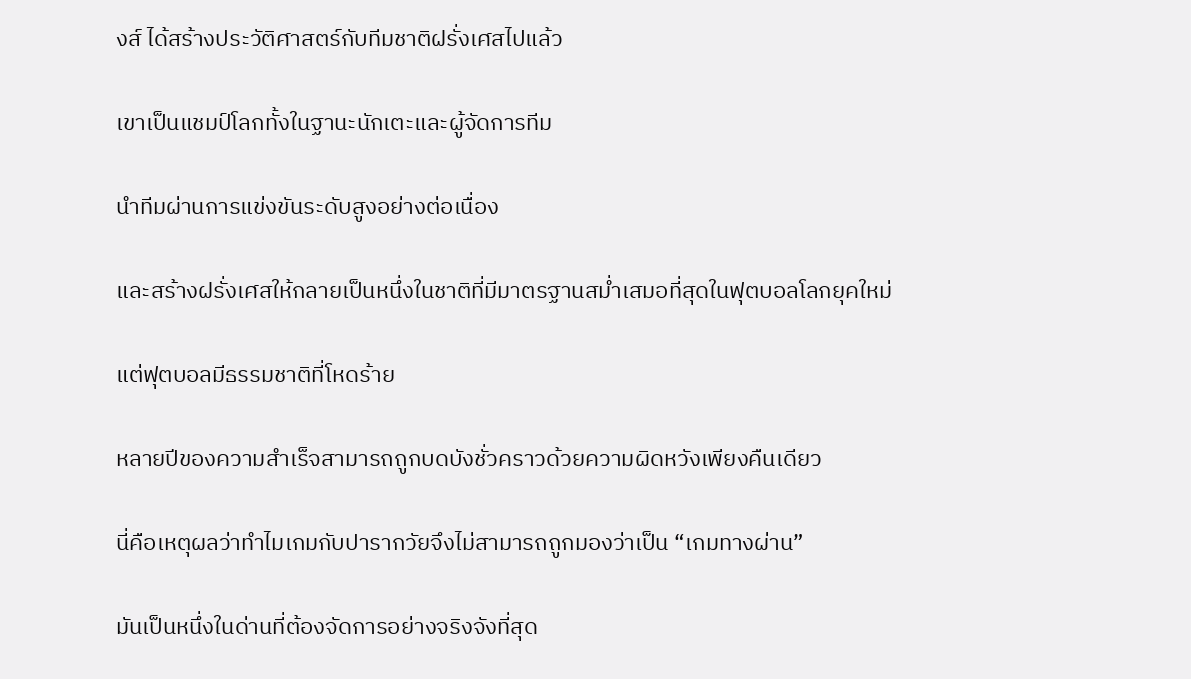งส์ ได้สร้างประวัติศาสตร์กับทีมชาติฝรั่งเศสไปแล้ว

เขาเป็นแชมป์โลกทั้งในฐานะนักเตะและผู้จัดการทีม

นำทีมผ่านการแข่งขันระดับสูงอย่างต่อเนื่อง

และสร้างฝรั่งเศสให้กลายเป็นหนึ่งในชาติที่มีมาตรฐานสม่ำเสมอที่สุดในฟุตบอลโลกยุคใหม่

แต่ฟุตบอลมีธรรมชาติที่โหดร้าย

หลายปีของความสำเร็จสามารถถูกบดบังชั่วคราวด้วยความผิดหวังเพียงคืนเดียว

นี่คือเหตุผลว่าทำไมเกมกับปารากวัยจึงไม่สามารถถูกมองว่าเป็น “เกมทางผ่าน”

มันเป็นหนึ่งในด่านที่ต้องจัดการอย่างจริงจังที่สุด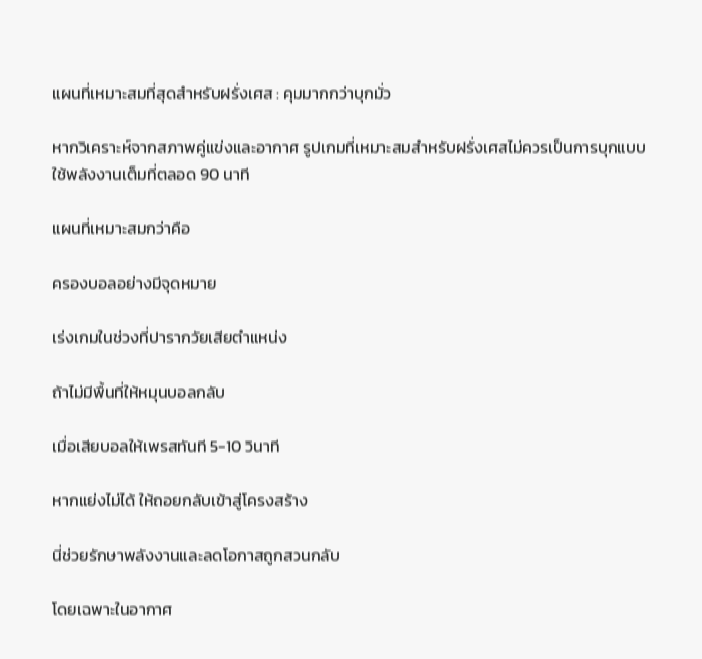แผนที่เหมาะสมที่สุดสำหรับฝรั่งเศส : คุมมากกว่าบุกมั่ว

หากวิเคราะห์จากสภาพคู่แข่งและอากาศ รูปเกมที่เหมาะสมสำหรับฝรั่งเศสไม่ควรเป็นการบุกแบบใช้พลังงานเต็มที่ตลอด 90 นาที

แผนที่เหมาะสมกว่าคือ

ครองบอลอย่างมีจุดหมาย

เร่งเกมในช่วงที่ปารากวัยเสียตำแหน่ง

ถ้าไม่มีพื้นที่ให้หมุนบอลกลับ

เมื่อเสียบอลให้เพรสทันที 5-10 วินาที

หากแย่งไม่ได้ ให้ถอยกลับเข้าสู่โครงสร้าง

นี่ช่วยรักษาพลังงานและลดโอกาสถูกสวนกลับ

โดยเฉพาะในอากาศ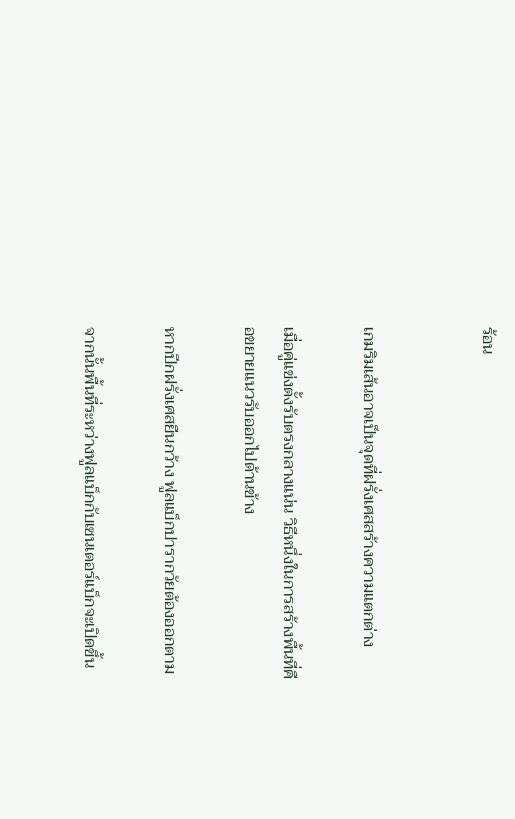ร้อน


เกมริมเส้นอาจเป็นจุดที่ฝรั่งเศสสร้างความแตกต่าง

เมื่อคู่แข่งตั้งรับตรงกลางแน่น วิธีหนึ่งในการสร้างพื้นที่คือขยายแนวรับออกไปด้านข้าง

หากปีกฝรั่งเศสยืนกว้าง ฟูลแบ็กปารากวัยต้องออกตาม

จากนั้นพื้นที่ระหว่างฟูลแบ็กกับเซนเตอร์แบ็กจะเปิดขึ้น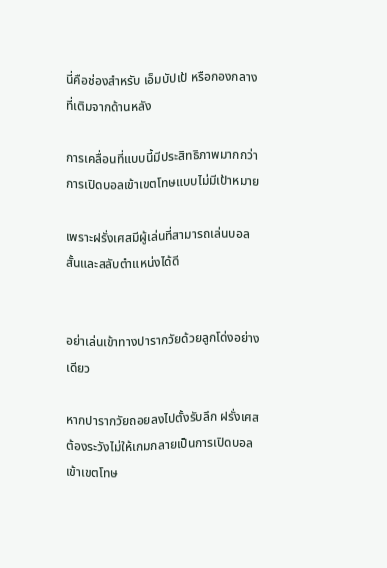นี่คือช่องสำหรับ เอ็มบัปเป้ หรือกองกลางที่เติมจากด้านหลัง

การเคลื่อนที่แบบนี้มีประสิทธิภาพมากกว่าการเปิดบอลเข้าเขตโทษแบบไม่มีเป้าหมาย

เพราะฝรั่งเศสมีผู้เล่นที่สามารถเล่นบอลสั้นและสลับตำแหน่งได้ดี


อย่าเล่นเข้าทางปารากวัยด้วยลูกโด่งอย่างเดียว

หากปารากวัยถอยลงไปตั้งรับลึก ฝรั่งเศสต้องระวังไม่ให้เกมกลายเป็นการเปิดบอลเข้าเขตโทษ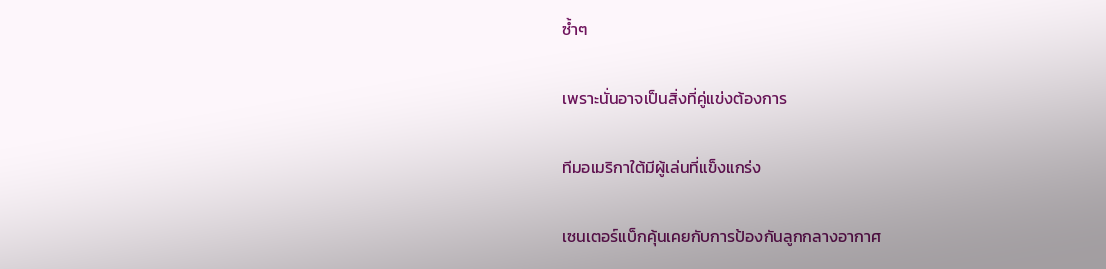ซ้ำๆ

เพราะนั่นอาจเป็นสิ่งที่คู่แข่งต้องการ

ทีมอเมริกาใต้มีผู้เล่นที่แข็งแกร่ง

เซนเตอร์แบ็กคุ้นเคยกับการป้องกันลูกกลางอากาศ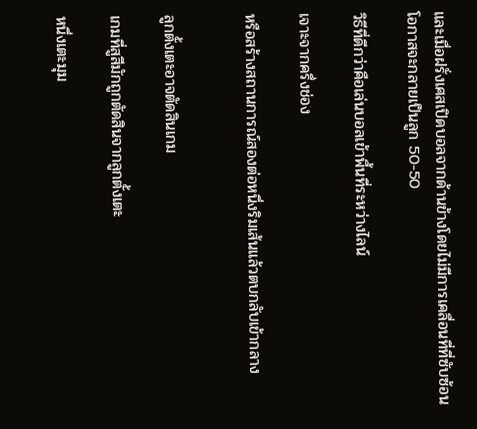และเมื่อฝรั่งเศสเปิดบอลจากด้านข้างโดยไม่มีการเคลื่อนที่ที่ซับซ้อน โอกาสจะกลายเป็นลูก 50-50

วิธีที่ดีกว่าคือเล่นบอลเข้าพื้นที่ระหว่างไลน์

เจาะจากครึ่งช่อง

หรือสร้างสถานการณ์สองต่อหนึ่งริมเส้นแล้วตบกลับเข้ากลาง


ลูกตั้งเตะอาจตัดสินเกม

เกมที่สูสีมักถูกตัดสินจากลูกตั้งเตะ

หนึ่งเตะมุม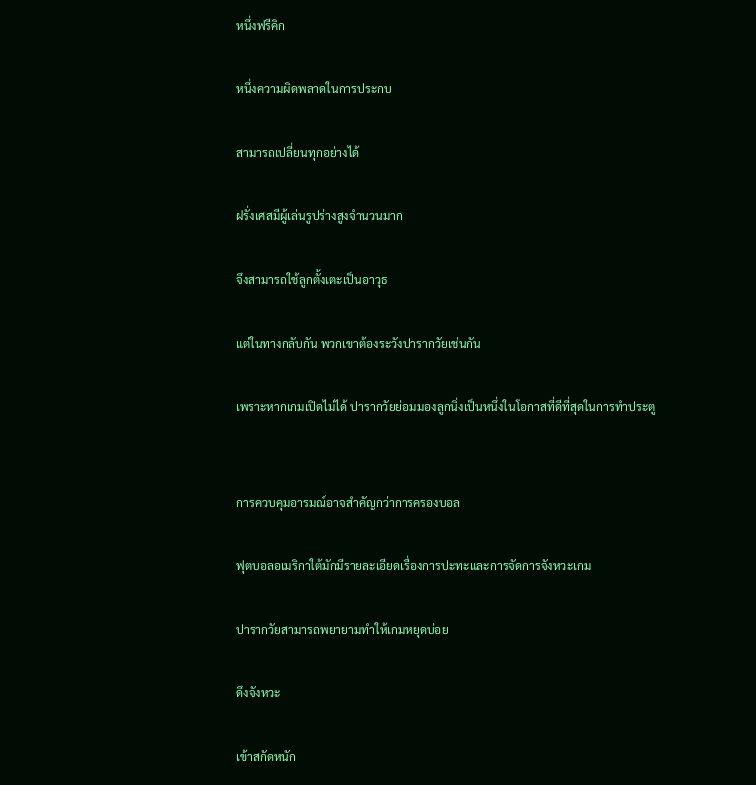หนึ่งฟรีคิก

หนึ่งความผิดพลาดในการประกบ

สามารถเปลี่ยนทุกอย่างได้

ฝรั่งเศสมีผู้เล่นรูปร่างสูงจำนวนมาก

จึงสามารถใช้ลูกตั้งเตะเป็นอาวุธ

แต่ในทางกลับกัน พวกเขาต้องระวังปารากวัยเช่นกัน

เพราะหากเกมเปิดไม่ได้ ปารากวัยย่อมมองลูกนิ่งเป็นหนึ่งในโอกาสที่ดีที่สุดในการทำประตู


การควบคุมอารมณ์อาจสำคัญกว่าการครองบอล

ฟุตบอลอเมริกาใต้มักมีรายละเอียดเรื่องการปะทะและการจัดการจังหวะเกม

ปารากวัยสามารถพยายามทำให้เกมหยุดบ่อย

ดึงจังหวะ

เข้าสกัดหนัก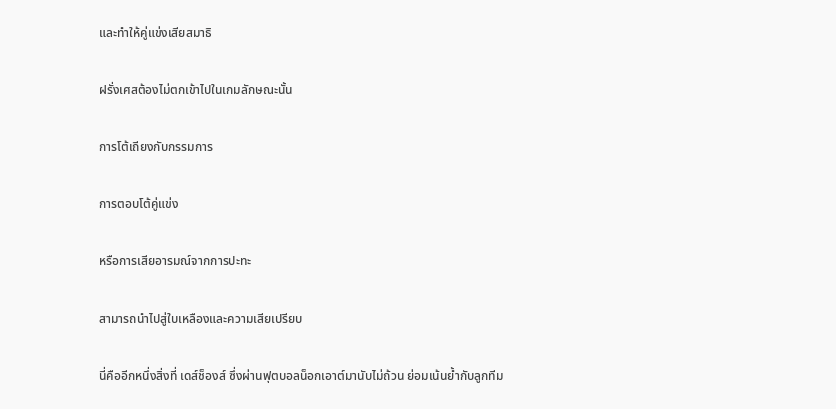และทำให้คู่แข่งเสียสมาธิ

ฝรั่งเศสต้องไม่ตกเข้าไปในเกมลักษณะนั้น

การโต้เถียงกับกรรมการ

การตอบโต้คู่แข่ง

หรือการเสียอารมณ์จากการปะทะ

สามารถนำไปสู่ใบเหลืองและความเสียเปรียบ

นี่คืออีกหนึ่งสิ่งที่ เดส์ช็องส์ ซึ่งผ่านฟุตบอลน็อกเอาต์มานับไม่ถ้วน ย่อมเน้นย้ำกับลูกทีม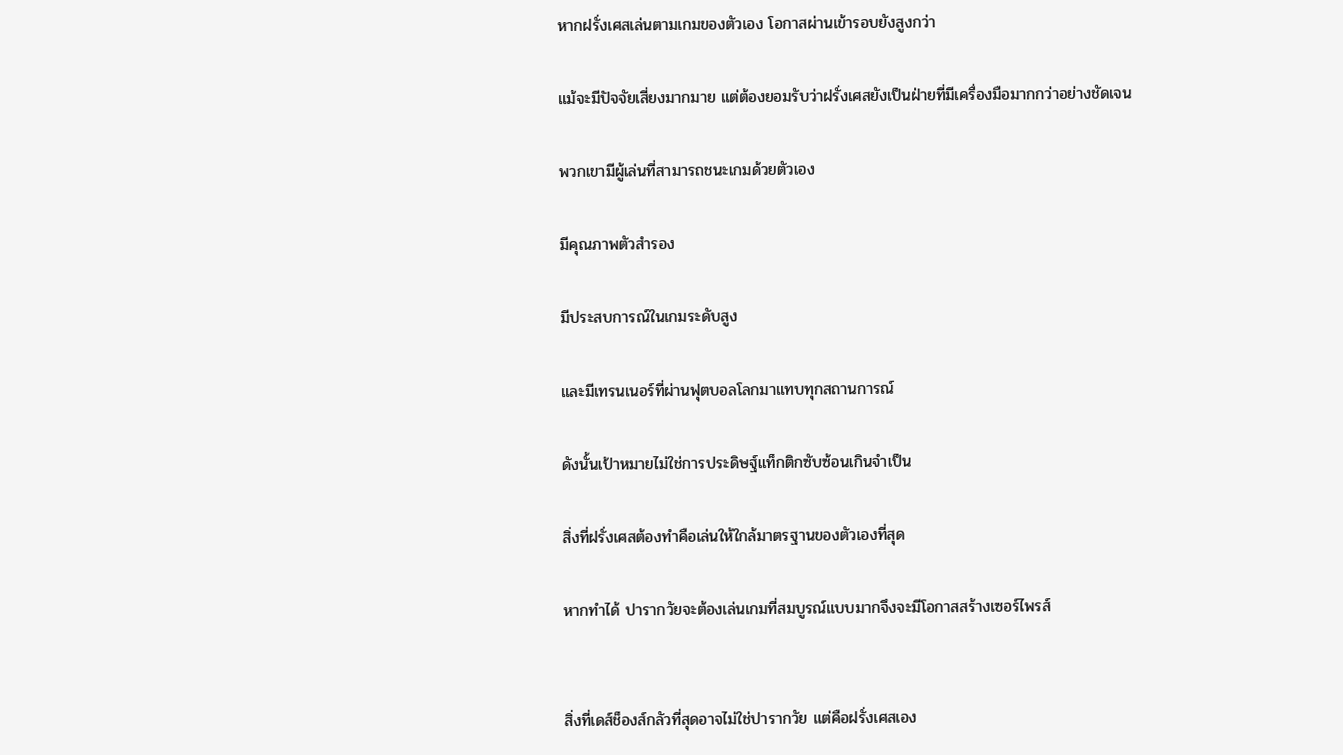หากฝรั่งเศสเล่นตามเกมของตัวเอง โอกาสผ่านเข้ารอบยังสูงกว่า

แม้จะมีปัจจัยเสี่ยงมากมาย แต่ต้องยอมรับว่าฝรั่งเศสยังเป็นฝ่ายที่มีเครื่องมือมากกว่าอย่างชัดเจน

พวกเขามีผู้เล่นที่สามารถชนะเกมด้วยตัวเอง

มีคุณภาพตัวสำรอง

มีประสบการณ์ในเกมระดับสูง

และมีเทรนเนอร์ที่ผ่านฟุตบอลโลกมาแทบทุกสถานการณ์

ดังนั้นเป้าหมายไม่ใช่การประดิษฐ์แท็กติกซับซ้อนเกินจำเป็น

สิ่งที่ฝรั่งเศสต้องทำคือเล่นให้ใกล้มาตรฐานของตัวเองที่สุด

หากทำได้ ปารากวัยจะต้องเล่นเกมที่สมบูรณ์แบบมากจึงจะมีโอกาสสร้างเซอร์ไพรส์


สิ่งที่เดส์ช็องส์กลัวที่สุดอาจไม่ใช่ปารากวัย แต่คือฝรั่งเศสเอง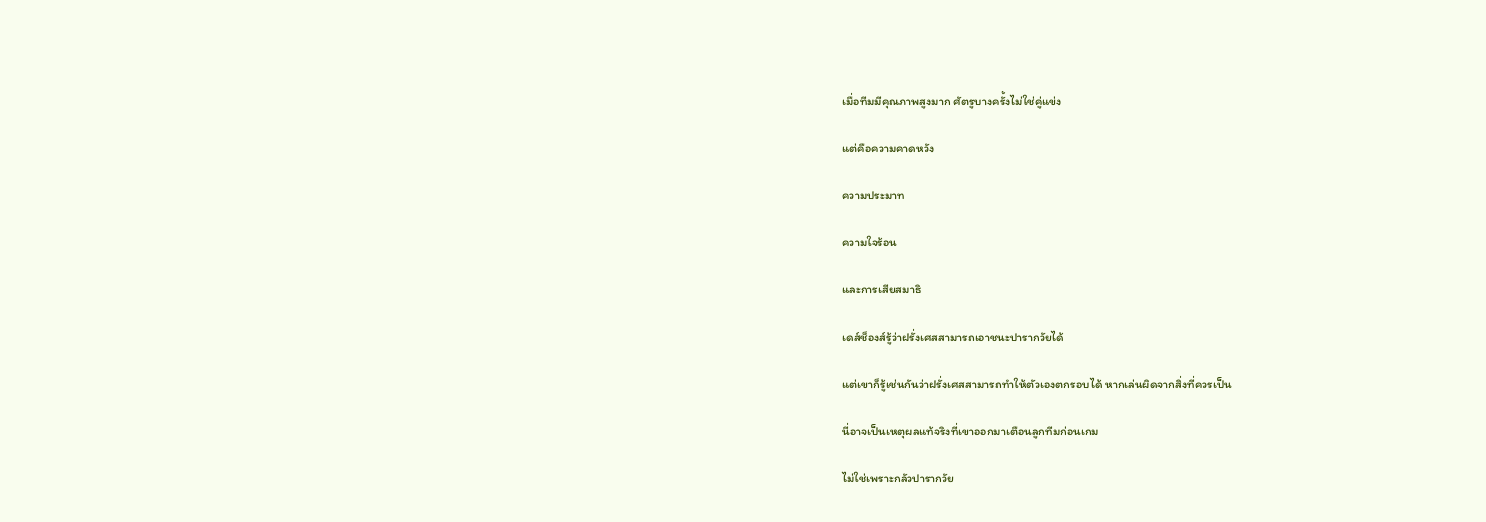เมื่อทีมมีคุณภาพสูงมาก ศัตรูบางครั้งไม่ใช่คู่แข่ง

แต่คือความคาดหวัง

ความประมาท

ความใจร้อน

และการเสียสมาธิ

เดส์ช็องส์รู้ว่าฝรั่งเศสสามารถเอาชนะปารากวัยได้

แต่เขาก็รู้เช่นกันว่าฝรั่งเศสสามารถทำให้ตัวเองตกรอบได้ หากเล่นผิดจากสิ่งที่ควรเป็น

นี่อาจเป็นเหตุผลแท้จริงที่เขาออกมาเตือนลูกทีมก่อนเกม

ไม่ใช่เพราะกลัวปารากวัย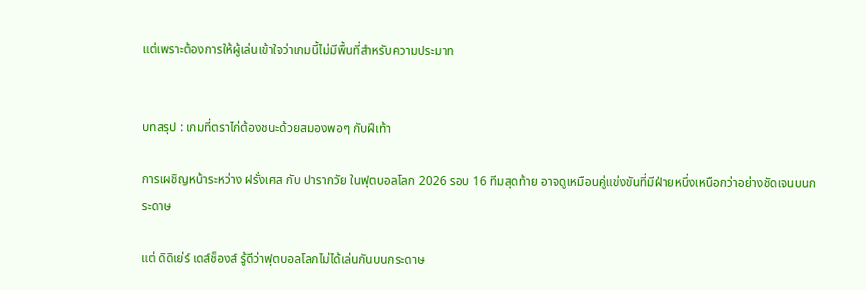แต่เพราะต้องการให้ผู้เล่นเข้าใจว่าเกมนี้ไม่มีพื้นที่สำหรับความประมาท


บทสรุป : เกมที่ตราไก่ต้องชนะด้วยสมองพอๆ กับฝีเท้า

การเผชิญหน้าระหว่าง ฝรั่งเศส กับ ปารากวัย ในฟุตบอลโลก 2026 รอบ 16 ทีมสุดท้าย อาจดูเหมือนคู่แข่งขันที่มีฝ่ายหนึ่งเหนือกว่าอย่างชัดเจนบนกระดาษ

แต่ ดิดิเย่ร์ เดส์ช็องส์ รู้ดีว่าฟุตบอลโลกไม่ได้เล่นกันบนกระดาษ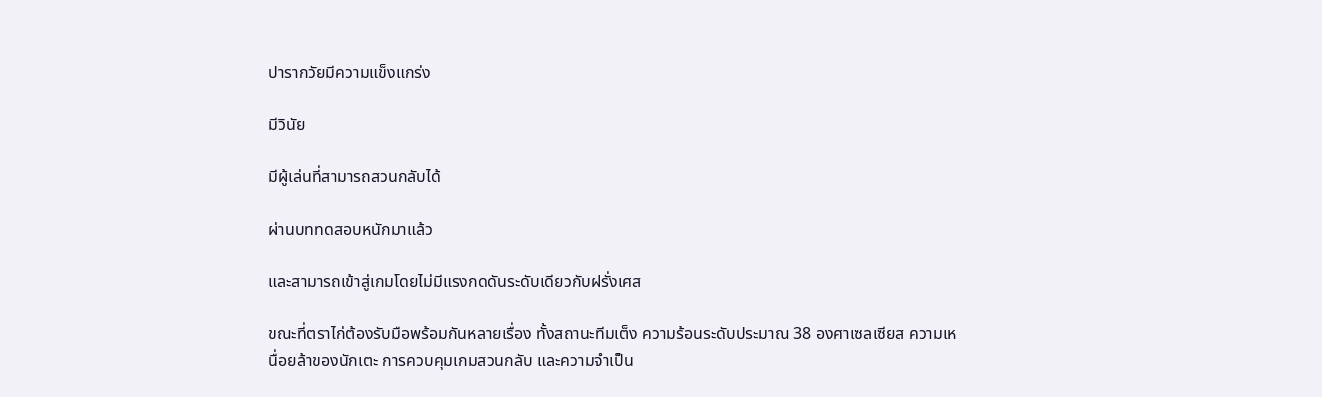ปารากวัยมีความแข็งแกร่ง

มีวินัย

มีผู้เล่นที่สามารถสวนกลับได้

ผ่านบททดสอบหนักมาแล้ว

และสามารถเข้าสู่เกมโดยไม่มีแรงกดดันระดับเดียวกับฝรั่งเศส

ขณะที่ตราไก่ต้องรับมือพร้อมกันหลายเรื่อง ทั้งสถานะทีมเต็ง ความร้อนระดับประมาณ 38 องศาเซลเซียส ความเหนื่อยล้าของนักเตะ การควบคุมเกมสวนกลับ และความจำเป็น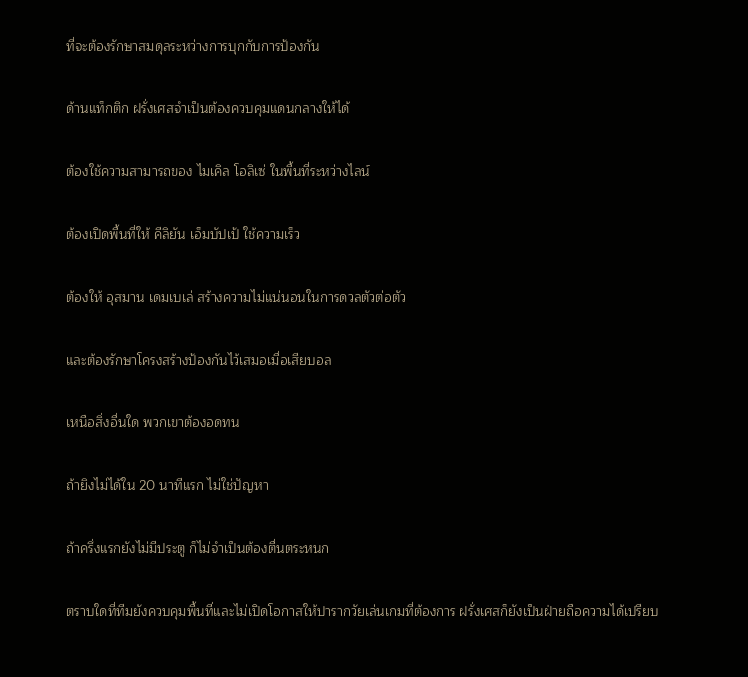ที่จะต้องรักษาสมดุลระหว่างการบุกกับการป้องกัน

ด้านแท็กติก ฝรั่งเศสจำเป็นต้องควบคุมแดนกลางให้ได้

ต้องใช้ความสามารถของ ไมเคิล โอลิเซ่ ในพื้นที่ระหว่างไลน์

ต้องเปิดพื้นที่ให้ คีลิยัน เอ็มบัปเป้ ใช้ความเร็ว

ต้องให้ อุสมาน เดมเบเล่ สร้างความไม่แน่นอนในการดวลตัวต่อตัว

และต้องรักษาโครงสร้างป้องกันไว้เสมอเมื่อเสียบอล

เหนือสิ่งอื่นใด พวกเขาต้องอดทน

ถ้ายิงไม่ได้ใน 20 นาทีแรก ไม่ใช่ปัญหา

ถ้าครึ่งแรกยังไม่มีประตู ก็ไม่จำเป็นต้องตื่นตระหนก

ตราบใดที่ทีมยังควบคุมพื้นที่และไม่เปิดโอกาสให้ปารากวัยเล่นเกมที่ต้องการ ฝรั่งเศสก็ยังเป็นฝ่ายถือความได้เปรียบ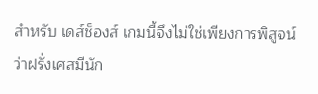สำหรับ เดส์ช็องส์ เกมนี้จึงไม่ใช่เพียงการพิสูจน์ว่าฝรั่งเศสมีนัก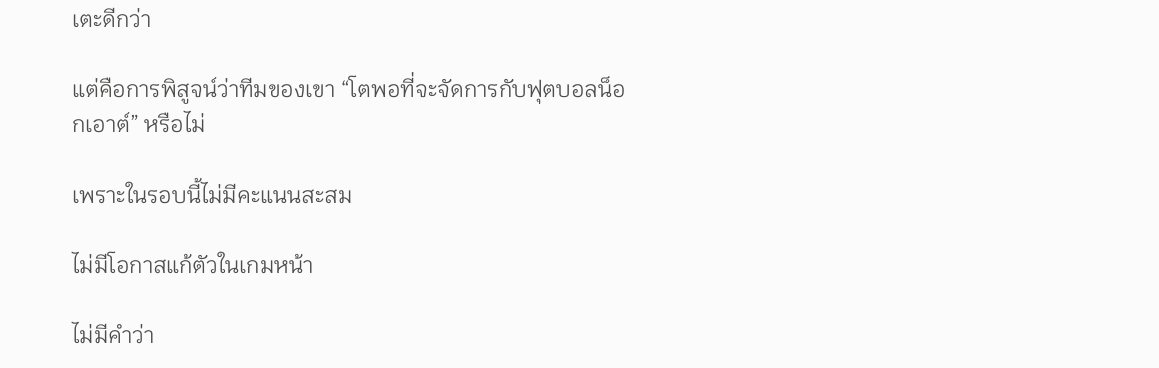เตะดีกว่า

แต่คือการพิสูจน์ว่าทีมของเขา “โตพอที่จะจัดการกับฟุตบอลน็อกเอาต์” หรือไม่

เพราะในรอบนี้ไม่มีคะแนนสะสม

ไม่มีโอกาสแก้ตัวในเกมหน้า

ไม่มีคำว่า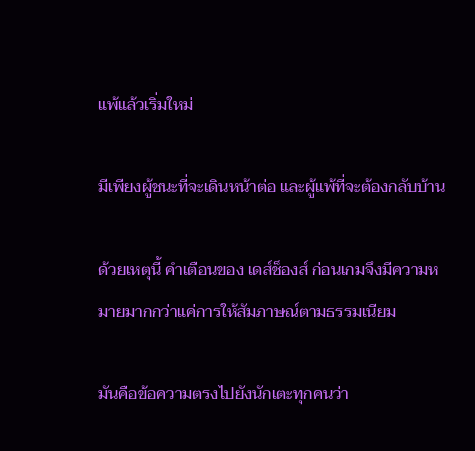แพ้แล้วเริ่มใหม่

มีเพียงผู้ชนะที่จะเดินหน้าต่อ และผู้แพ้ที่จะต้องกลับบ้าน

ด้วยเหตุนี้ คำเตือนของ เดส์ช็องส์ ก่อนเกมจึงมีความหมายมากกว่าแค่การให้สัมภาษณ์ตามธรรมเนียม

มันคือข้อความตรงไปยังนักเตะทุกคนว่า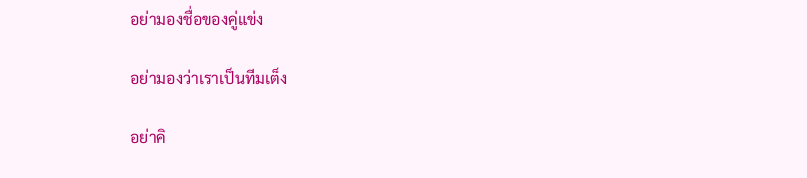อย่ามองชื่อของคู่แข่ง

อย่ามองว่าเราเป็นทีมเต็ง

อย่าคิ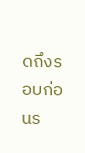ดถึงรอบก่อนร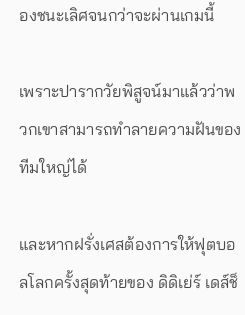องชนะเลิศจนกว่าจะผ่านเกมนี้

เพราะปารากวัยพิสูจน์มาแล้วว่าพวกเขาสามารถทำลายความฝันของทีมใหญ่ได้

และหากฝรั่งเศสต้องการให้ฟุตบอลโลกครั้งสุดท้ายของ ดิดิเย่ร์ เดส์ช็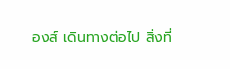องส์ เดินทางต่อไป สิ่งที่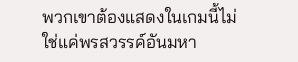พวกเขาต้องแสดงในเกมนี้ไม่ใช่แค่พรสวรรค์อันมหา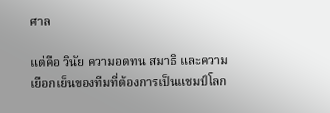ศาล

แต่คือ วินัย ความอดทน สมาธิ และความเยือกเย็นของทีมที่ต้องการเป็นแชมป์โลก